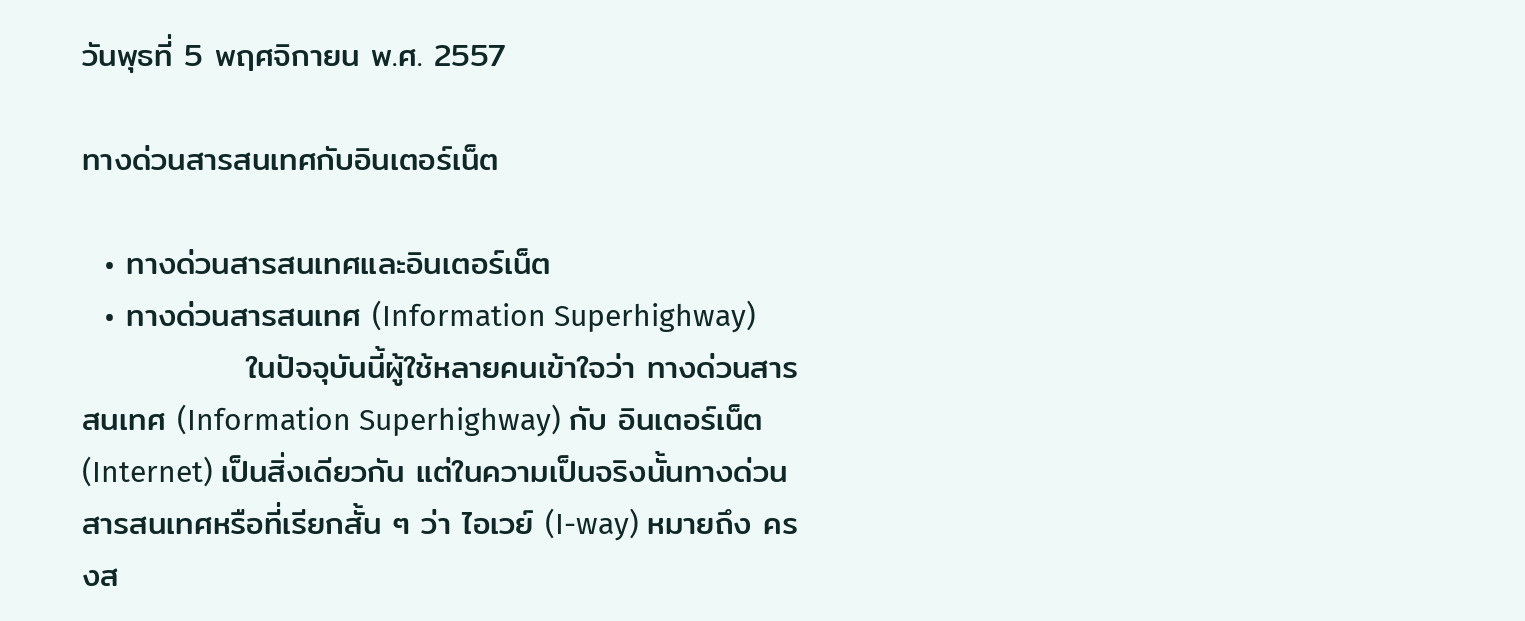วันพุธที่ 5 พฤศจิกายน พ.ศ. 2557

ทางด่วนสารสนเทศกับอินเตอร์เน็ต

  • ทางด่วนสารสนเทศและอินเตอร์เน็ต
  • ทางด่วนสารสนเทศ (Information Superhighway)
              ในปัจจุบันนี้ผู้ใช้หลายคนเข้าใจว่า ทางด่วนสารสนเทศ (Information Superhighway) กับ อินเตอร์เน็ต (Internet) เป็นสิ่งเดียวกัน แต่ในความเป็นจริงนั้นทางด่วนสารสนเทศหรือที่เรียกสั้น ๆ ว่า ไอเวย์ (I-way) หมายถึง ครงส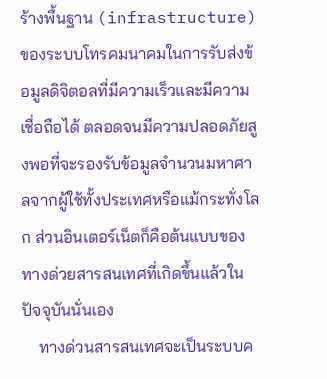ร้างพื้นฐาน (infrastructure) ของระบบโทรคมนาคมในการรับส่งข้อมูลดิจิตอลที่มีความเร็วและมีความเชื่อถือได้ ตลอดจนมีความปลอดภัยสูงพอที่จะรองรับข้อมูลจำนวนมหาศาลจากผู้ใช้ทั้งประเทศหรือแม้กระทั่งโลก ส่วนอินเตอร์เน็ตก็คือต้นแบบของทางด่วยสารสนเทศที่เกิดขึ้นแล้วในปัจจุบันนั่นเอง
    ทางด่วนสารสนเทศจะเป็นระบบค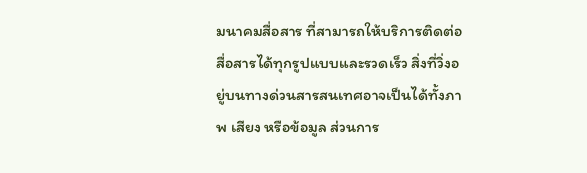มนาคมสื่อสาร ที่สามารถให้บริการติดต่อสื่อสารได้ทุกรูปแบบและรวดเร็ว สิ่งที่วิ่งอยู่บนทางด่วนสารสนเทศอาจเป็นได้ทั้งภาพ เสียง หรือข้อมูล ส่วนการ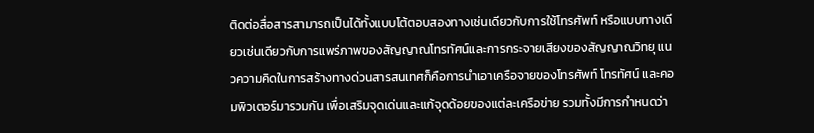ติดต่อสื่อสารสามารถเป็นได้ทั้งแบบโต้ตอบสองทางเช่นเดียวกับการใช้โทรศัพท์ หรือแบบทางเดียวเช่นเดียวกับการแพร่ภาพของสัญญาณโทรทัศน์และการกระจายเสียงของสัญญาณวิทยุ แนวความคิดในการสร้างทางด่วนสารสนเทศก็คือการนำเอาเครือจายของโทรศัพท์ โทรทัศน์ และคอมพิวเตอร์มารวมกัน เพื่อเสริมจุดเด่นและแก้จุดด้อยของแต่ละเครือข่าย รวมทั้งมีการกำหนดว่า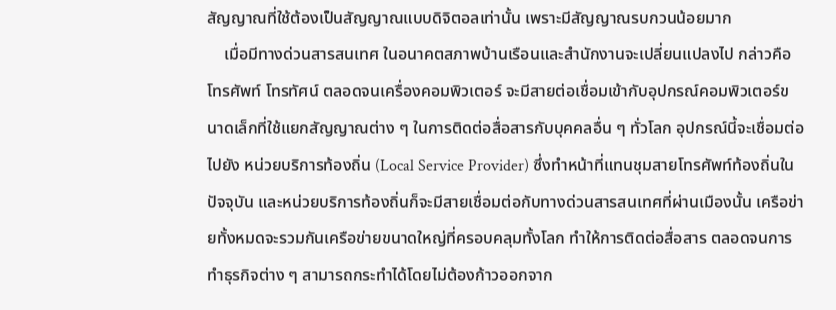สัญญาณที่ใช้ต้องเป็นสัญญาณแบบดิจิตอลเท่านั้น เพราะมีสัญญาณรบกวนน้อยมาก
    เมื่อมีทางด่วนสารสนเทศ ในอนาคตสภาพบ้านเรือนและสำนักงานจะเปลี่ยนแปลงไป กล่าวคือ โทรศัพท์ โทรทัศน์ ตลอดจนเครื่องคอมพิวเตอร์ จะมีสายต่อเชื่อมเข้ากับอุปกรณ์คอมพิวเตอร์ขนาดเล็กที่ใช้แยกสัญญาณต่าง ๆ ในการติดต่อสื่อสารกับบุคคลอื่น ๆ ทั่วโลก อุปกรณ์นี้จะเชื่อมต่อไปยัง หน่วยบริการท้องถิ่น (Local Service Provider) ซึ่งทำหน้าที่แทนชุมสายโทรศัพท์ท้องถิ่นในปัจจุบัน และหน่วยบริการท้องถิ่นก็จะมีสายเชื่อมต่อกับทางด่วนสารสนเทศที่ผ่านเมืองนั้น เครือข่ายทั้งหมดจะรวมกันเครือข่ายขนาดใหญ่ที่ครอบคลุมทั้งโลก ทำให้การติดต่อสื่อสาร ตลอดจนการทำธุรกิจต่าง ๆ สามารถกระทำได้โดยไม่ต้องก้าวออกจาก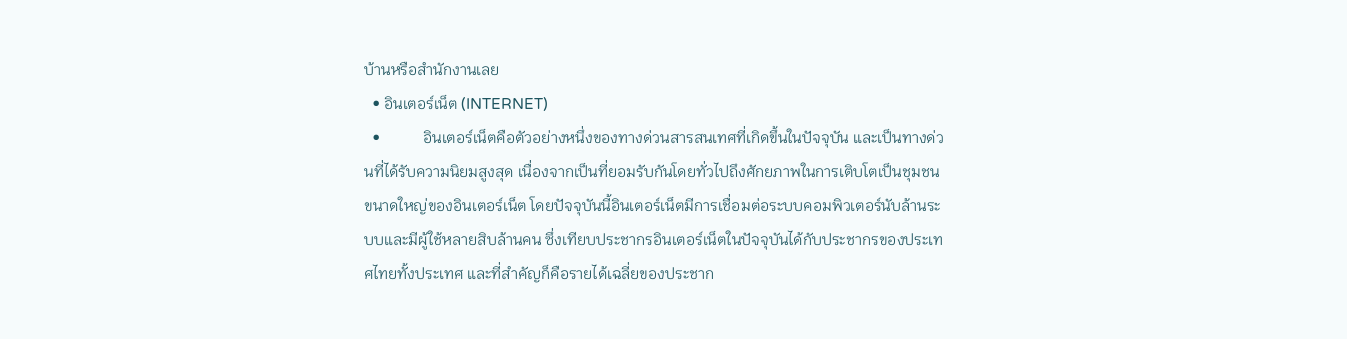บ้านหรือสำนักงานเลย
  • อินเตอร์เน็ต (INTERNET)
  •           อินเตอร์เน็ตคือตัวอย่างหนึ่งของทางด่วนสารสนเทศที่เกิดขึ้นในปัจจุบัน และเป็นทางด่วนที่ได้รับความนิยมสูงสุด เนื่องจากเป็นที่ยอมรับกันโดยทั่วไปถึงศักยภาพในการเติบโตเป็นชุมชนขนาดใหญ่ของอินเตอร์เน็ต โดยปัจจุบันนี้อินเตอร์เน็ตมีการเชื่อมต่อระบบคอมพิวเตอร์นับล้านระบบและมีผู้ใช้หลายสิบล้านคน ซึ่งเทียบประชากรอินเตอร์เน็ตในปัจจุบันได้กับประชากรของประเทศไทยทั้งประเทศ และที่สำคัญก็คือรายได้เฉลี่ยของประชาก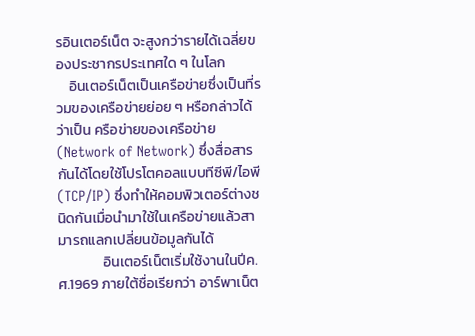รอินเตอร์เน็ต จะสูงกว่ารายได้เฉลี่ยของประชากรประเทศใด ๆ ในโลก
    อินเตอร์เน็ตเป็นเครือข่ายซึ่งเป็นที่รวมของเครือข่ายย่อย ๆ หรือกล่าวได้ว่าเป็น ครือข่ายของเครือข่าย (Network of Network) ซึ่งสื่อสารกันได้โดยใช้โปรโตคอลแบบทีซีพี/ไอพี (TCP/IP) ซึ่งทำให้คอมพิวเตอร์ต่างชนิดกันเมื่อนำมาใช้ในเครือข่ายแล้วสามารถแลกเปลี่ยนข้อมูลกันได้
              อินเตอร์เน็ตเริ่มใช้งานในปีค.ศ.1969 ภายใต้ชื่อเรียกว่า อาร์พาเน็ต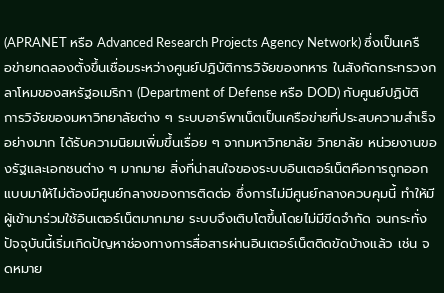(APRANET หรือ Advanced Research Projects Agency Network) ซึ่งเป็นเครือข่ายทดลองตั้งขึ้นเชื่อมระหว่างศูนย์ปฏิบัติการวิจัยของทหาร ในสังกัดกระทรวงกลาโหมของสหรัฐอเมริกา (Department of Defense หรือ DOD) กับศูนย์ปฏิบัติการวิจัยของมหาวิทยาลัยต่าง ๆ ระบบอาร์พาเน็ตเป็นเครือข่ายที่ประสบความสำเร็จอย่างมาก ได้รับความนิยมเพิ่มขึ้นเรื่อย ๆ จากมหาวิทยาลัย วิทยาลัย หน่วยงานของรัฐและเอกชนต่าง ๆ มากมาย สิ่งที่น่าสนใจของระบบอินเตอร์เน็ตคือการถูกออกแบบมาให้ไม่ต้องมีศูนย์กลางของการติดต่อ ซึ่งการไม่มีศูนย์กลางควบคุมนี้ ทำให้มีผู้เข้ามาร่วมใช้อินเตอร์เน็ตมากมาย ระบบจึงเติบโตขึ้นโดยไม่มีขีดจำกัด จนกระทั่งปัจจุบันนี้เริ่มเกิดปัญหาช่องทางการสื่อสารผ่านอินเตอร์เน็ตติดขัดบ้างแล้ว เช่น จดหมาย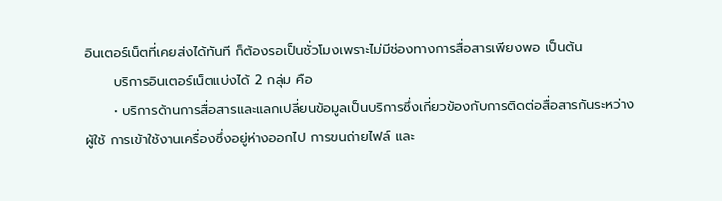อินเตอร์เน็ตที่เคยส่งได้ทันที ก็ต้องรอเป็นชั่วโมงเพราะไม่มีช่องทางการสื่อสารเพียงพอ เป็นต้น
      บริการอินเตอร์เน็ตแบ่งได้ 2 กลุ่ม คือ
      • บริการด้านการสื่อสารและแลกเปลี่ยนข้อมูลเป็นบริการซึ่งเกี่ยวข้องกับการติดต่อสื่อสารกันระหว่างผู้ใช้ การเข้าใช้งานเครื่องซึ่งอยู่ห่างออกไป การขนถ่ายไฟล์ และ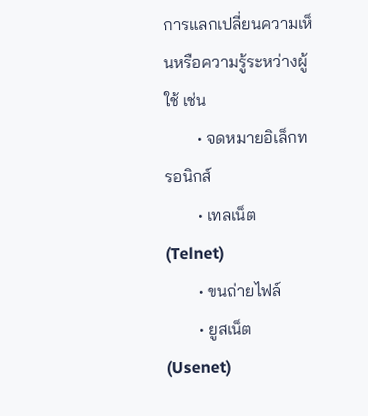การแลกเปลี่ยนความเห็นหรือความรู้ระหว่างผู้ใช้ เช่น
        • จดหมายอิเล็กทรอนิกส์
        • เทลเน็ต (Telnet)
        • ขนถ่ายไฟล์
        • ยูสเน็ต (Usenet)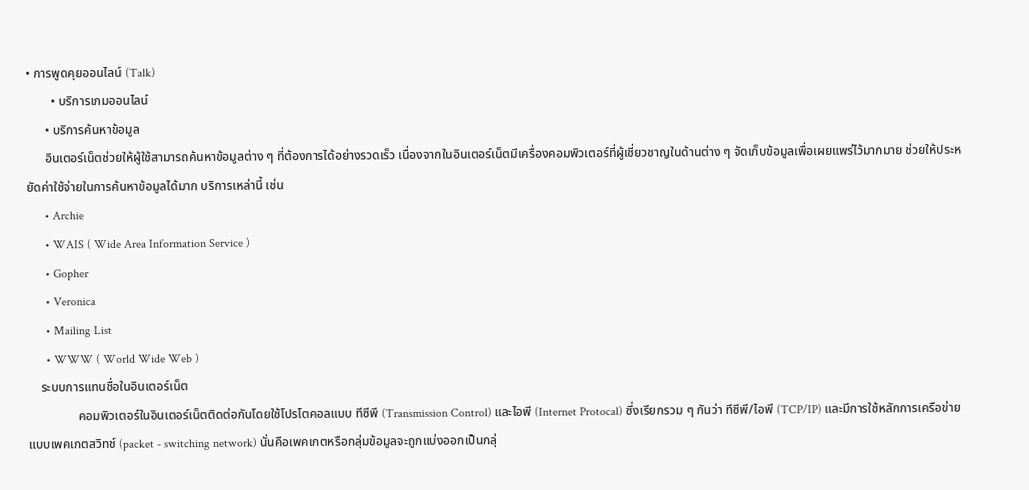• การพูดคุยออนไลน์ (Talk)
        • บริการเกมออนไลน์
      • บริการค้นหาข้อมูล
      อินเตอร์เน็ตช่วยให้ผู้ใช้สามารถค้นหาข้อมูลต่าง ๆ ที่ต้องการได้อย่างรวดเร็ว เนื่องจากในอินเตอร์เน็ตมีเครื่องคอมพิวเตอร์ที่ผู้เชี่ยวชาญในด้านต่าง ๆ จัดเก็บข้อมูลเพื่อเผยแพร่ไว้มากมาย ช่วยให้ประหยัดค่าใช้จ่ายในการค้นหาข้อมูลได้มาก บริการเหล่านี้ เช่น
      • Archie
      • WAIS ( Wide Area Information Service )
      • Gopher
      • Veronica
      • Mailing List
      • WWW ( World Wide Web )
    ระบบการแทนชื่อในอินเตอร์เน็ต
                คอมพิวเตอร์ในอินเตอร์เน็ตติดต่อกันโดยใช้โปรโตคอลแบบ ทีซีพี (Transmission Control) และไอพี (Internet Protocal) ซี่งเรียกรวม ๆ กันว่า ทีซีพี/ไอพี (TCP/IP) และมีการใช้หลักการเครือข่ายแบบเพคเกตสวิทช์ (packet - switching network) นั่นคือเพคเกตหรือกลุ่มข้อมูลจะถูกแบ่งออกเป็นกลุ่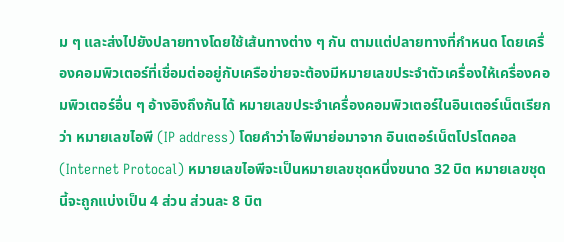ม ๆ และส่งไปยังปลายทางโดยใช้เส้นทางต่าง ๆ กัน ตามแต่ปลายทางที่กำหนด โดยเครื่องคอมพิวเตอร์ที่เชื่อมต่ออยู่กับเครือข่ายจะต้องมีหมายเลขประจำตัวเครื่องให้เครื่องคอมพิวเตอร์อื่น ๆ อ้างอิงถึงกันได้ หมายเลขประจำเครื่องคอมพิวเตอร์ในอินเตอร์เน็ตเรียกว่า หมายเลขไอพี (IP address) โดยคำว่าไอพีมาย่อมาจาก อินเตอร์เน็ตโปรโตคอล (Internet Protocal) หมายเลขไอพีจะเป็นหมายเลขชุดหนึ่งขนาด 32 บิต หมายเลขชุดนี้จะถูกแบ่งเป็น 4 ส่วน ส่วนละ 8 บิต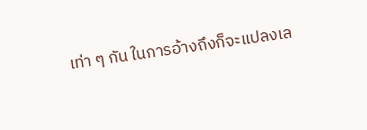เท่า ๆ กัน ในการอ้างถึงก็จะแปลงเล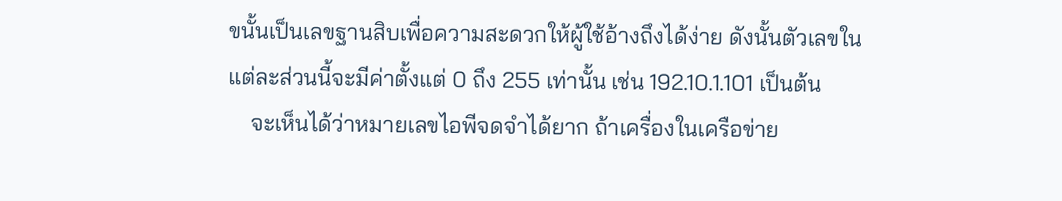ขนั้นเป็นเลขฐานสิบเพื่อความสะดวกให้ผู้ใช้อ้างถึงได้ง่าย ดังนั้นตัวเลขในแต่ละส่วนนี้จะมีค่าตั้งแต่ 0 ถึง 255 เท่านั้น เช่น 192.10.1.101 เป็นต้น
    จะเห็นได้ว่าหมายเลขไอพีจดจำได้ยาก ถ้าเครื่องในเครือข่าย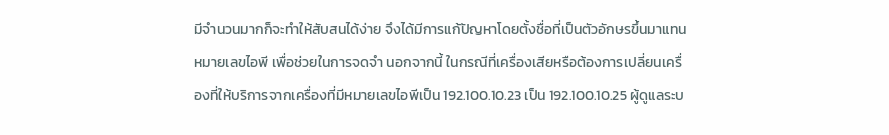มีจำนวนมากก็จะทำให้สับสนได้ง่าย จึงได้มีการแก้ปัญหาโดยตั้งชื่อที่เป็นตัวอักษรขึ้นมาแทนหมายเลขไอพี เพื่อช่วยในการจดจำ นอกจากนี้ ในกรณีที่เครื่องเสียหรือต้องการเปลี่ยนเครื่องที่ให้บริการจากเครื่องที่มีหมายเลขไอพีเป็น 192.100.10.23 เป็น 192.100.10.25 ผู้ดูแลระบ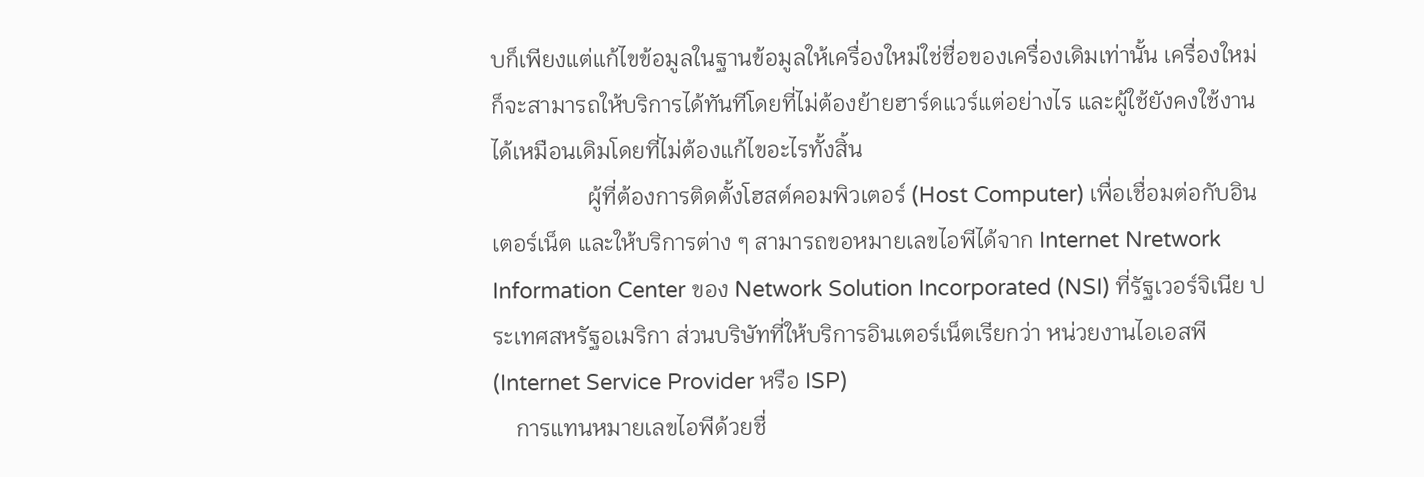บก็เพียงแต่แก้ไขข้อมูลในฐานข้อมูลให้เครื่องใหม่ใช่ชื่อของเครื่องเดิมเท่านั้น เครื่องใหม่ก็จะสามารถให้บริการได้ทันทีโดยที่ไม่ต้องย้ายฮาร์ดแวร์แต่อย่างไร และผู้ใช้ยังคงใช้งานได้เหมือนเดิมโดยที่ไม่ต้องแก้ไขอะไรทั้งสิ้น
                 ผู้ที่ต้องการติดตั้งโฮสต์คอมพิวเตอร์ (Host Computer) เพื่อเชื่อมต่อกับอินเตอร์เน็ต และให้บริการต่าง ๆ สามารถขอหมายเลขไอพีได้จาก Internet Nretwork Information Center ของ Network Solution Incorporated (NSI) ที่รัฐเวอร์จิเนีย ประเทศสหรัฐอเมริกา ส่วนบริษัทที่ให้บริการอินเตอร์เน็ตเรียกว่า หน่วยงานไอเอสพี (Internet Service Provider หรือ ISP)
    การแทนหมายเลขไอพีด้วยชื่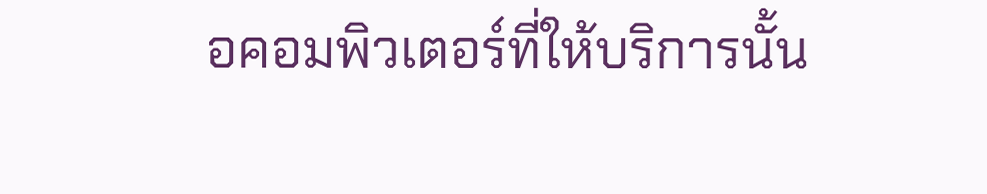อคอมพิวเตอร์ที่ให้บริการนั้น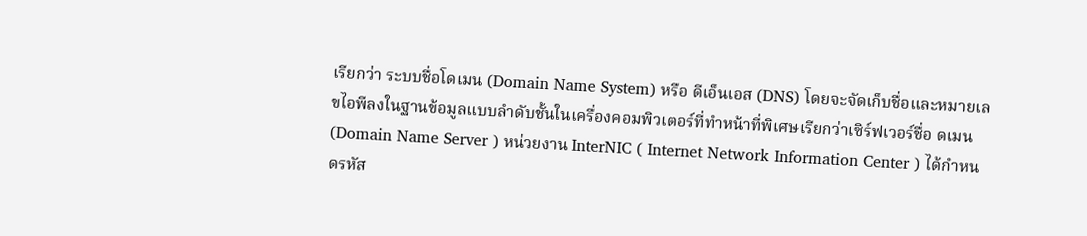เรียกว่า ระบบชื่อโดเมน (Domain Name System) หรือ ดีเอ็นเอส (DNS) โดยจะจัดเก็บชื่อและหมายเลขไอพีลงในฐานข้อมูลแบบลำดับชั้นในเครื่องคอมพิวเตอร์ที่ทำหน้าที่พิเศษเรียกว่าเซิร์ฟเวอร์ชื่อ ดเมน (Domain Name Server ) หน่วยงาน InterNIC ( Internet Network Information Center ) ได้กำหนดรหัส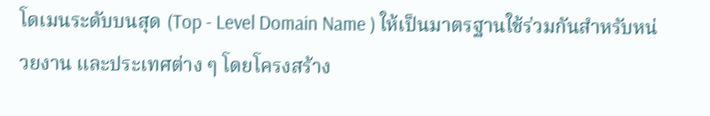โดเมนระดับบนสุด (Top - Level Domain Name ) ให้เป็นมาตรฐานใช้ร่วมกันสำหรับหน่วยงาน และประเทศต่าง ๆ โดยโครงสร้าง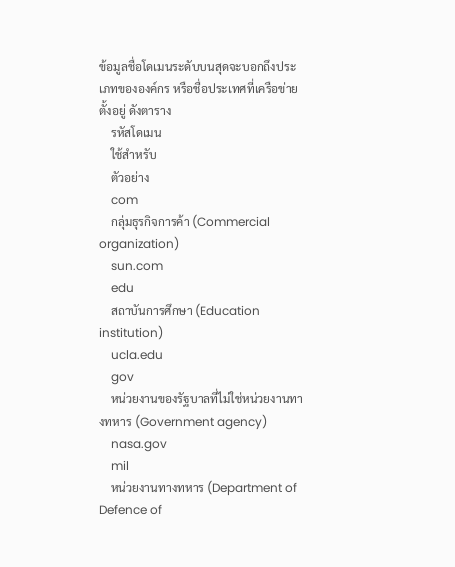ข้อมูลชื่อโดเมนระดับบนสุดจะบอกถึงประเภทขององค์กร หรือชื่อประเทศที่เครือข่ายตั้งอยู่ ดังตาราง
    รหัสโดเมน
    ใช้สำหรับ
    ตัวอย่าง
    com
    กลุ่มธุรกิจการค้า (Commercial organization)
    sun.com
    edu
    สถาบันการศึกษา (Education institution)
    ucla.edu
    gov
    หน่วยงานของรัฐบาลที่ไม่ใช่หน่วยงานทางทหาร (Government agency)
    nasa.gov
    mil
    หน่วยงานทางทหาร (Department of Defence of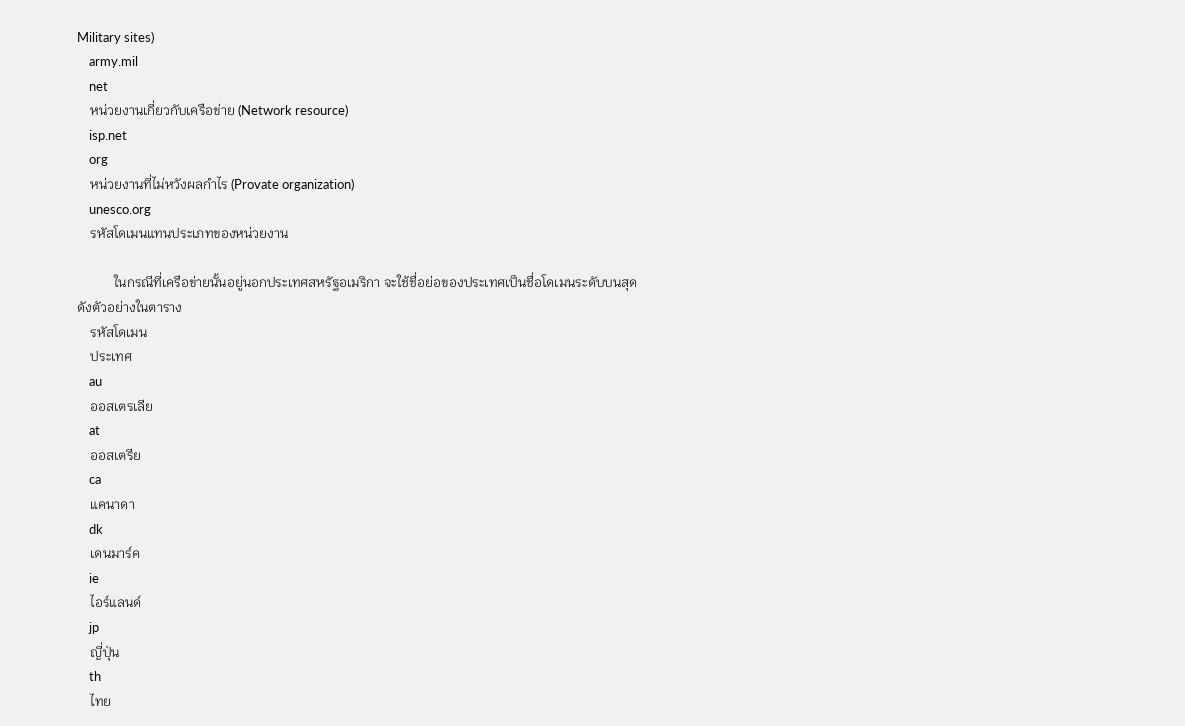Military sites)
    army.mil
    net
    หน่วยงานเกี่ยวกับเครือข่าย (Network resource)
    isp.net
    org
    หน่วยงานที่ไม่หวังผลกำไร (Provate organization)
    unesco.org
    รหัสโดเมนแทนประเภทของหน่วยงาน

           ในกรณีที่เครือข่ายนั้นอยู่นอกประเทศสหรัฐอเมริกา จะใช้ชื่อย่อของประเทศเป็นชื่อโดเมนระดับบนสุด ดังตัวอย่างในตาราง
    รหัสโดเมน
    ประเทศ
    au
    ออสเตรเลีย
    at
    ออสเตรีย
    ca
    แคนาดา
    dk
    เดนมาร์ค
    ie
    ไอร์แลนด์
    jp
    ญี่ปุ่น
    th
    ไทย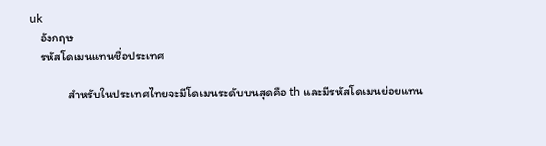uk
    อังกฤษ
    รหัสโดเมนแทนชื่อประเทศ

              สำหรับในประเทศไทยจะมีโดเมนระดับบนสุดคือ th และมีรหัสโดเมนย่อยแทน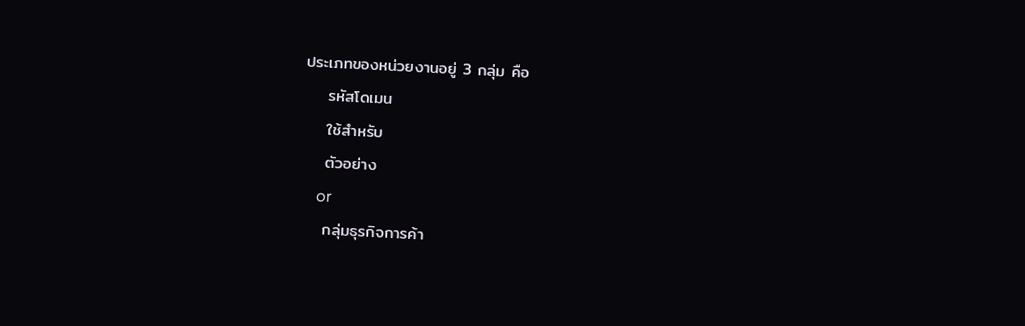ประเภทของหน่วยงานอยู่ 3 กลุ่ม คือ
    รหัสโดเมน
    ใช้สำหรับ
    ตัวอย่าง
    or
    กลุ่มธุรกิจการค้า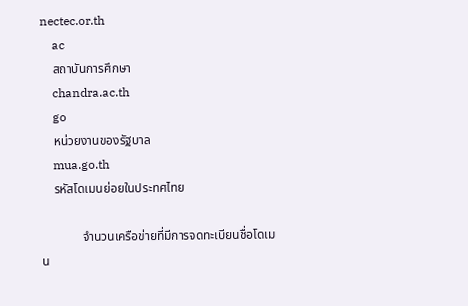nectec.or.th
    ac
    สถาบันการศึกษา
    chandra.ac.th
    go
    หน่วยงานของรัฐบาล
    mua.go.th
    รหัสโดเมนย่อยในประทศไทย

             จำนวนเครือข่ายที่มีการจดทะเบียนชื่อโดเมน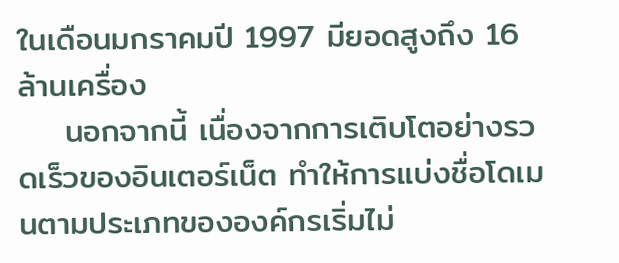ในเดือนมกราคมปี 1997 มียอดสูงถึง 16 ล้านเครื่อง
    นอกจากนี้ เนื่องจากการเติบโตอย่างรวดเร็วของอินเตอร์เน็ต ทำให้การแบ่งชื่อโดเมนตามประเภทขององค์กรเริ่มไม่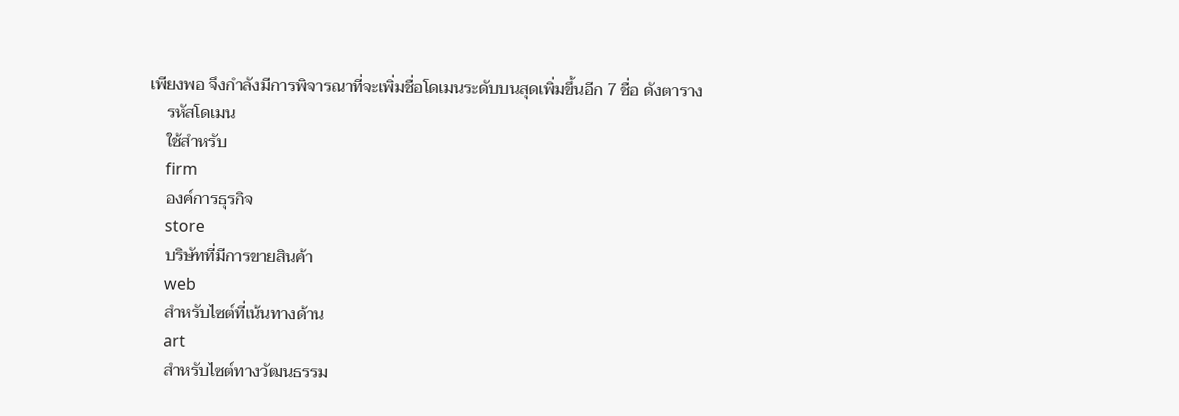เพียงพอ จึงกำลังมีการพิจารณาที่จะเพิ่มชื่อโดเมนระดับบนสุดเพิ่มขึ้นอีก 7 ชื่อ ดังตาราง
    รหัสโดเมน
    ใช้สำหรับ
    firm
    องค์การธุรกิจ
    store
    บริษัทที่มีการขายสินค้า
    web
    สำหรับไซต์ที่เน้นทางด้าน
    art
    สำหรับไซต์ทางวัฒนธรรม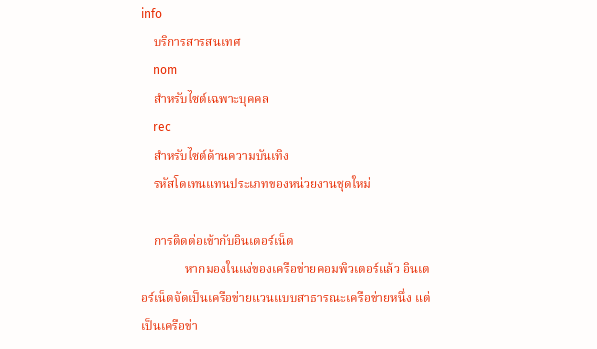info
    บริการสารสนเทศ
    nom
    สำหรับไซต์เฉพาะบุคคล
    rec
    สำหรับไซต์ด้านความบันเทิง
    รหัสโดเทนแทนประเภทของหน่วยงานชุดใหม่

    การติดต่อเข้ากับอินเตอร์เน็ต
              หากมองในแง่ของเครือข่ายคอมพิวเตอร์แล้ว อินเตอร์เน็ตจัดเป็นเครือข่ายแวนแบบสาธารณะเครือข่ายหนึ่ง แต่เป็นเครือข่า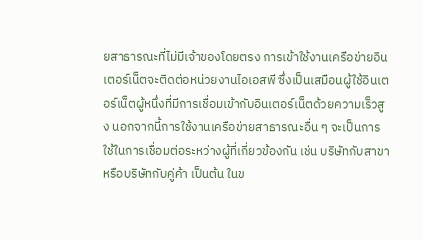ยสาธารณะที่ไม่มีเจ้าของโดยตรง การเข้าใช้งานเครือข่ายอินเตอร์เน็ตจะติดต่อหน่วยงานไอเอสพี ซึ่งเป็นเสมือนผู้ใช้อินเตอร์เน็ตผู้หนึ่งที่มีการเชื่อมเข้ากับอินเตอร์เน็ตด้วยความเร็วสูง นอกจากนี้การใช้งานเครือข่ายสาธารณะอื่น ๆ จะเป็นการใช้ในการเชื่อมต่อระหว่างผู้ที่เกี่ยวข้องกัน เช่น บริษัทกับสาขา หรือบริษัทกับคู่ค้า เป็นต้น ในข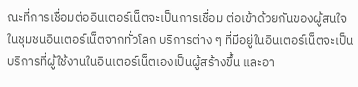ณะที่การเชื่อมต่ออินเตอร์เน็ตจะเป็นการเชื่อม ต่อเข้าด้วยกันของผู้สนใจในชุมชนอินเตอร์เน็ตจากทั่วโลก บริการต่าง ๆ ที่มีอยู่ในอินเตอร์เน็ตจะเป็นบริการที่ผู้ใช้งานในอินเตอร์เน็ตเองเป็นผู้สร้างขึ้น และอา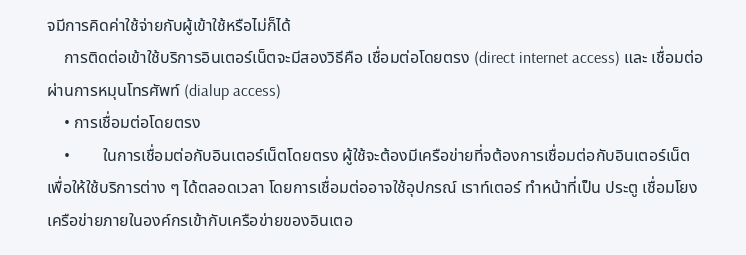จมีการคิดค่าใช้จ่ายกับผู้เข้าใช้หรือไม่ก็ได้
    การติดต่อเข้าใช้บริการอินเตอร์เน็ตจะมีสองวิธีคือ เชื่อมต่อโดยตรง (direct internet access) และ เชื่อมต่อผ่านการหมุนโทรศัพท์ (dialup access)
    • การเชื่อมต่อโดยตรง
    •        ในการเชื่อมต่อกับอินเตอร์เน็ตโดยตรง ผู้ใช้จะต้องมีเครือข่ายที่จต้องการเชื่อมต่อกับอินเตอร์เน็ต เพื่อให้ใช้บริการต่าง ๆ ได้ตลอดเวลา โดยการเชื่อมต่ออาจใช้อุปกรณ์ เราท์เตอร์ ทำหน้าที่เป็น ประตู เชื่อมโยงเครือข่ายภายในองค์กรเข้ากับเครือข่ายของอินเตอ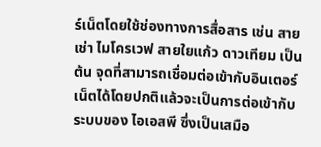ร์เน็ตโดยใช้ช่องทางการสื่อสาร เช่น สายเช่า ไมโครเวฟ สายใยแก้ว ดาวเทียม เป็นต้น จุดที่สามารถเชื่อมต่อเข้ากับอินเตอร์เน็ตได้โดยปกติแล้วจะเป็นการต่อเข้ากับระบบของ ไอเอสพี ซึ่งเป็นเสมือ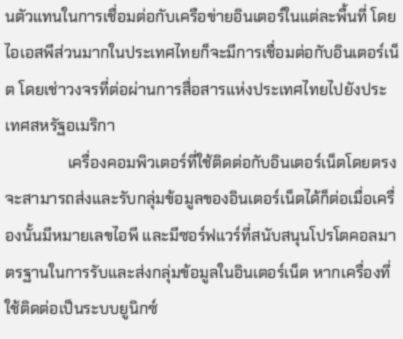นตัวแทนในการเชื่อมต่อกับเครือข่ายอินเตอร์ในแต่ละพื้นที่ โดยไอเอสพีส่วนมากในประเทศไทยก็จะมีการเชื่อมต่อกับอินเตอร์เน็ต โดยเช่าวงจรที่ต่อผ่านการสื่อสารแห่งประเทศไทยไปยังประเทศสหรัฐอเมริกา
                เครื่องคอมพิวเตอร์ที่ใช้ติดต่อกับอินเตอร์เน็ตโดยตรง จะสามารถส่งและรับกลุ่มข้อมูลของอินเตอร์เน็ตได้ก็ต่อเมื่อเครื่องนั้นมีหมายเลขไอพี และมีซอร์ฟแวร์ที่สนับสนุนโปรโตคอลมาตรฐานในการรับและส่งกลุ่มข้อมูลในอินเตอร์เน็ต หากเครื่องที่ใช้ติดต่อเป็นระบบยูนิกซ์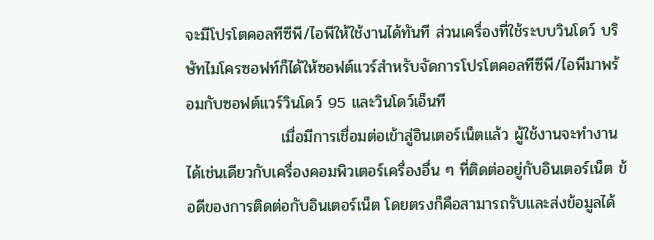จะมีโปรโตคอลทีซีพี/ไอพีให้ใช้งานได้ทันที ส่วนเครื่องที่ใช้ระบบวินโดว์ บริษัทไมโครซอฟท์ก็ได้ให้ซอฟต์แวร์สำหรับจัดการโปรโตคอลทีซีพี/ไอพีมาพร้อมกับซอฟต์แวร์วินโดว์ 95 และวินโดว์เอ็นที
                 เมื่อมีการเชื่อมต่อเข้าสู่อินเตอร์เน็ตแล้ว ผู้ใช้งานจะทำงานได้เช่นเดียวกับเครื่องคอมพิวเตอร์เครื่องอื่น ๆ ที่ติดต่ออยู่กับอินเตอร์เน็ต ข้อดีของการติดต่อกับอินเตอร์เน็ต โดยตรงก็คือสามารถรับและส่งข้อมูลได้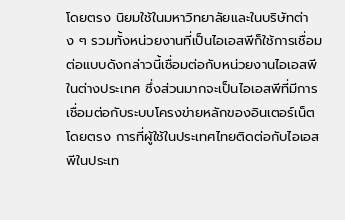โดยตรง นิยมใช้ในมหาวิทยาลัยและในบริษัทต่าง ๆ รวมทั้งหน่วยงานที่เป็นไอเอสพีก็ใช้การเชื่อมต่อแบบดังกล่าวนี้เชื่อมต่อกับหน่วยงานไอเอสพีในต่างประเทศ ซึ่งส่วนมากจะเป็นไอเอสพีที่มีการเชื่อมต่อกับระบบโครงข่ายหลักของอินเตอร์เน็ตโดยตรง การที่ผู้ใช้ในประเทศไทยติดต่อกับไอเอสพีในประเท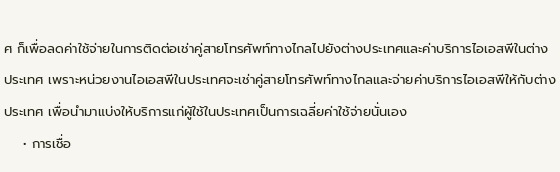ศ ก็เพื่อลดค่าใช้จ่ายในการติดต่อเช่าคู่สายโทรศัพท์ทางไกลไปยังต่างประเทศและค่าบริการไอเอสพีในต่างประเทศ เพราะหน่วยงานไอเอสพีในประเทศจะเช่าคู่สายโทรศัพท์ทางไกลและจ่ายค่าบริการไอเอสพีให้กับต่างประเทศ เพื่อนำมาแบ่งให้บริการแก่ผู้ใช้ในประเทศเป็นการเฉลี่ยค่าใช้จ่ายนั่นเอง
    • การเชื่อ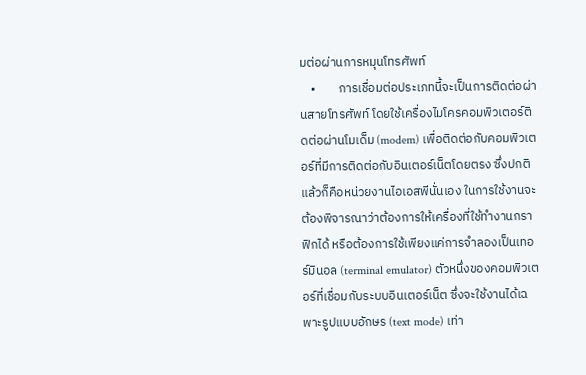มต่อผ่านการหมุนโทรศัพท์
    •        การเชื่อมต่อประเภทนี้จะเป็นการติดต่อผ่านสายโทรศัพท์ โดยใช้เครื่องไมโครคอมพิวเตอร์ติดต่อผ่านโมเด็ม (modem) เพื่อติดต่อกับคอมพิวเตอร์ที่มีการติดต่อกับอินเตอร์เน็ตโดยตรง ซึ่งปกติแล้วก็คือหน่วยงานไอเอสพีนั่นเอง ในการใช้งานจะต้องพิจารณาว่าต้องการให้เครื่องที่ใช้ทำงานกราฟิกได้ หรือต้องการใช้เพียงแค่การจำลองเป็นเทอร์มินอล (terminal emulator) ตัวหนึ่งของคอมพิวเตอร์ที่เชื่อมกับระบบอินเตอร์เน็ต ซึ่งจะใช้งานได้เฉพาะรูปแบบอักษร (text mode) เท่า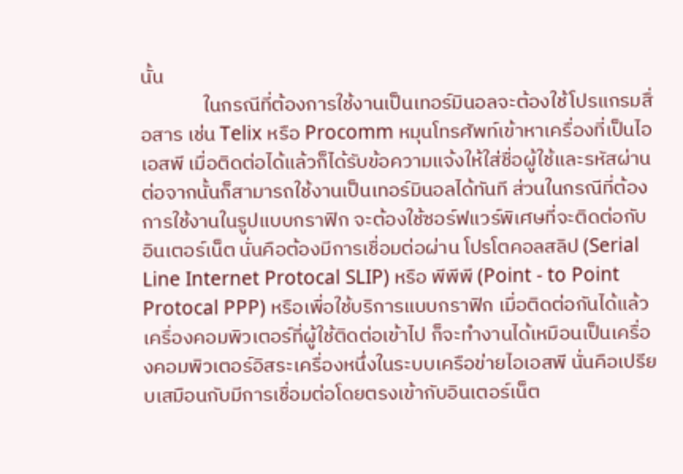นั้น
              ในกรณีที่ต้องการใช้งานเป็นเทอร์มินอลจะต้องใช้โปรแกรมสื่อสาร เช่น Telix หรือ Procomm หมุนโทรศัพท์เข้าหาเครื่องที่เป็นไอเอสพี เมื่อติดต่อได้แล้วก็ได้รับข้อความแจ้งให้ใส่ชื่อผู้ใช้และรหัสผ่าน ต่อจากนั้นก็สามารถใช้งานเป็นเทอร์มินอลได้ทันที ส่วนในกรณีที่ต้องการใช้งานในรูปแบบกราฟิก จะต้องใช้ซอร์ฟแวร์พิเศษที่จะติดต่อกับอินเตอร์เน็ต นั่นคือต้องมีการเชื่อมต่อผ่าน โปรโตคอลสลิป (Serial Line Internet Protocal SLIP) หรือ พีพีพี (Point - to Point Protocal PPP) หรือเพื่อใช้บริการแบบกราฟิก เมื่อติดต่อกันได้แล้วเครื่องคอมพิวเตอร์ที่ผู้ใช้ติดต่อเข้าไป ก็จะทำงานได้เหมือนเป็นเครื่องคอมพิวเตอร์อิสระเครื่องหนึ่งในระบบเครือข่ายไอเอสพี นั่นคือเปรียบเสมือนกับมีการเชื่อมต่อโดยตรงเข้ากับอินเตอร์เน็ต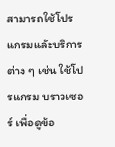สามารถใช้โปรแกรมแลัะบริการต่าง ๆ เช่น ใช้โปรแกรม บราวเซอร์ เพื่อดูข้อ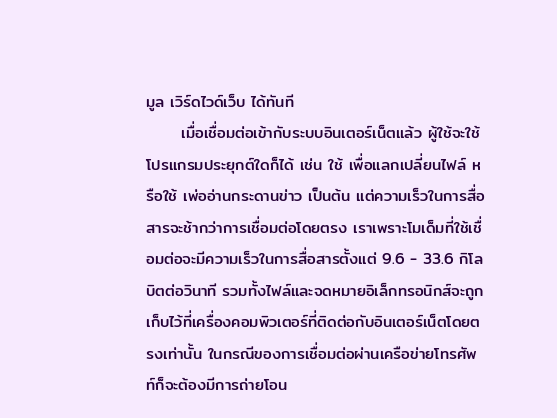มูล เวิร์ดไวด์เว็บ ได้ทันที
      เมื่อเชื่อมต่อเข้ากับระบบอินเตอร์เน็ตแล้ว ผู้ใช้จะใช้โปรแกรมประยุกต์ใดก็ได้ เช่น ใช้ เพื่อแลกเปลี่ยนไฟล์ หรือใช้ เพ่ออ่านกระดานข่าว เป็นต้น แต่ความเร็วในการสื่อสารจะช้ากว่าการเชื่อมต่อโดยตรง เราเพราะโมเด็มที่ใช้เชื่อมต่อจะมีความเร็วในการสื่อสารตั้งแต่ 9.6 - 33.6 กิโลบิตต่อวินาที รวมทั้งไฟล์และจดหมายอิเล็กทรอนิกส์จะถูกเก็บไว้ที่เครื่องคอมพิวเตอร์ที่ติดต่อกับอินเตอร์เน็ตโดยตรงเท่านั้น ในกรณีของการเชื่อมต่อผ่านเครือข่ายโทรศัพท์ก็จะต้องมีการถ่ายโอน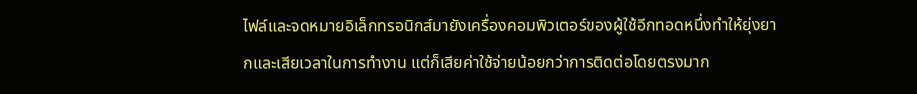ไฟล์และจดหมายอิเล็กทรอนิกส์มายังเครื่องคอมพิวเตอร์ของผู้ใช้อีกทอดหนึ่งทำให้ยุ่งยากและเสียเวลาในการทำงาน แต่ก็เสียค่าใช้จ่ายน้อยกว่าการติดต่อโดยตรงมาก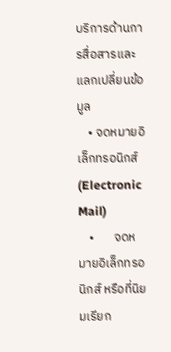บริการด้านการสื่อสารและแลกเปลี่ยนข้อมูล
    • จดหมายอิเล็กทรอนิกส์ (Electronic Mail)
    •       จดหมายอิเล็กทรอนิกส์ หรือที่นิยมเรียก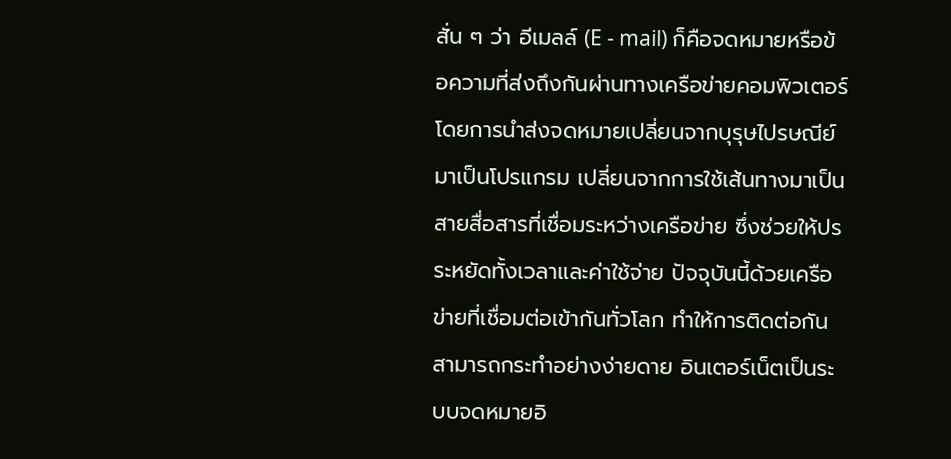สั่น ๆ ว่า อีเมลล์ (E - mail) ก็คือจดหมายหรือข้อความที่ส่งถึงกันผ่านทางเครือข่ายคอมพิวเตอร์ โดยการนำส่งจดหมายเปลี่ยนจากบุรุษไปรษณีย์มาเป็นโปรแกรม เปลี่ยนจากการใช้เส้นทางมาเป็นสายสื่อสารที่เชื่อมระหว่างเครือข่าย ซึ่งช่วยให้ปรระหยัดทั้งเวลาและค่าใช้จ่าย ปัจจุบันนี้ด้วยเครือข่ายที่เชื่อมต่อเข้ากันทั่วโลก ทำให้การติดต่อกันสามารถกระทำอย่างง่ายดาย อินเตอร์เน็ตเป็นระบบจดหมายอิ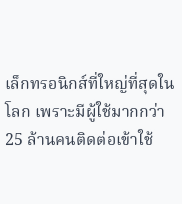เล็กทรอนิกส์ที่ใหญ่ที่สุดในโลก เพราะมีผู้ใช้มากกว่า 25 ล้านคนติดต่อเข้าใช้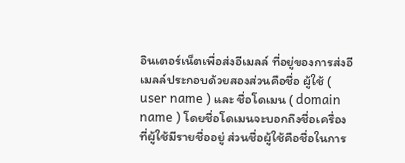อินเตอร์เน็ตเพื่อส่งอีเมลล์ ที่อยู่ของการส่งอีเมลล์ประกอบด้วยสองส่วนคือชื่อ ผู้ใช้ ( user name ) และ ชื่อโดเมน ( domain name ) โดยชื่อโดเมนจะบอกถึงชื่อเครื่องที่ผู้ใช้มีรายชื่ออยู่ ส่วนชื่อผู้ใช้คือชื่อในการ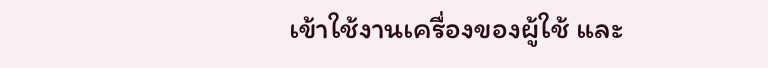เข้าใช้งานเครื่องของผู้ใช้ และ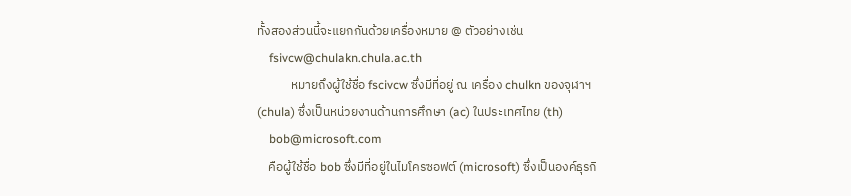ทั้งสองส่วนนี้จะแยกกันด้วยเครื่องหมาย @ ตัวอย่างเช่น
    fsivcw@chulakn.chula.ac.th
            หมายถึงผู้ใช้ชื่อ fscivcw ซึ่งมีที่อยู่ ณ เครื่อง chulkn ของจุฬาฯ (chula) ซึ่งเป็นหน่วยงานด้านการศึกษา (ac) ในประเทศไทย (th)
    bob@microsoft.com
    คือผู้ใช้ชื่อ bob ซึ่งมีที่อยู่ในไมโครซอฟต์ (microsoft) ซึ่งเป็นองค์ธุรกิ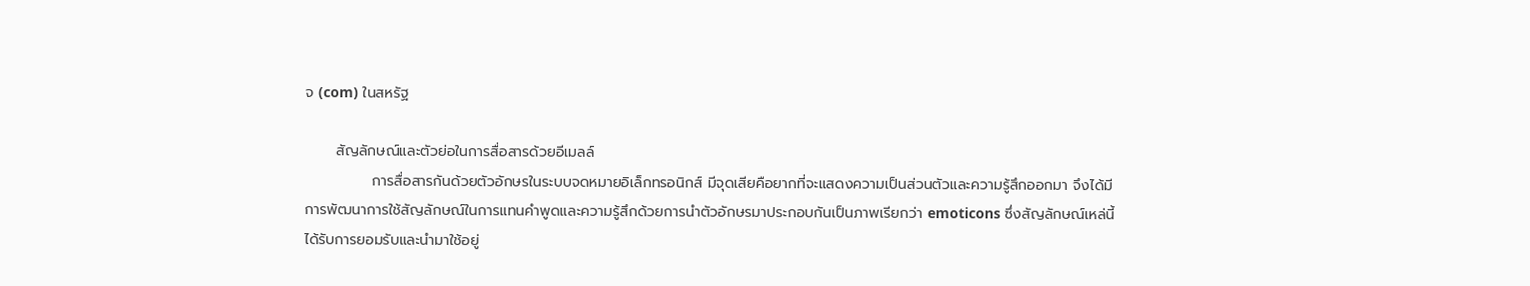จ (com) ในสหรัฐ

      สัญลักษณ์และตัวย่อในการสื่อสารด้วยอีเมลล์
             การสื่อสารกันด้วยตัวอักษรในระบบจดหมายอิเล็กทรอนิกส์ มีจุดเสียคือยากที่จะแสดงความเป็นส่วนตัวและความรู้สึกออกมา จึงได้มีการพัฒนาการใช้สัญลักษณ์ในการแทนคำพูดและความรู้สึกด้วยการนำตัวอักษรมาประกอบกันเป็นภาพเรียกว่า emoticons ซึ่งสัญลักษณ์เหล่นี้ได้รับการยอมรับและนำมาใช้อยู่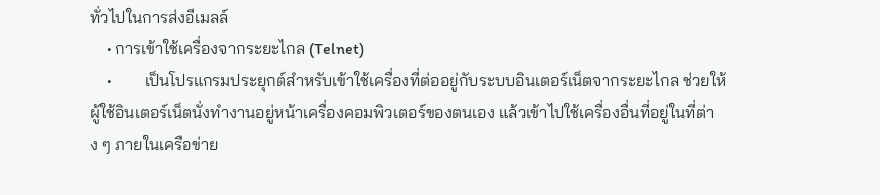ทั่วไปในการส่งอีเมลล์
    • การเข้าใช้เครื่องจากระยะไกล (Telnet)
    •        เป็นโปรแกรมประยุกต์สำหรับเข้าใช้เครื่องที่ต่ออยู่กับระบบอินเตอร์เน็ตจากระยะไกล ช่วยให้ผู้ใช้อินเตอร์เน็ตนั่งทำงานอยู่หน้าเครื่องคอมพิวเตอร์ของตนเอง แล้วเข้าไปใช้เครื่องอื่นที่อยู่ในที่ต่าง ๆ ภายในเครือข่าย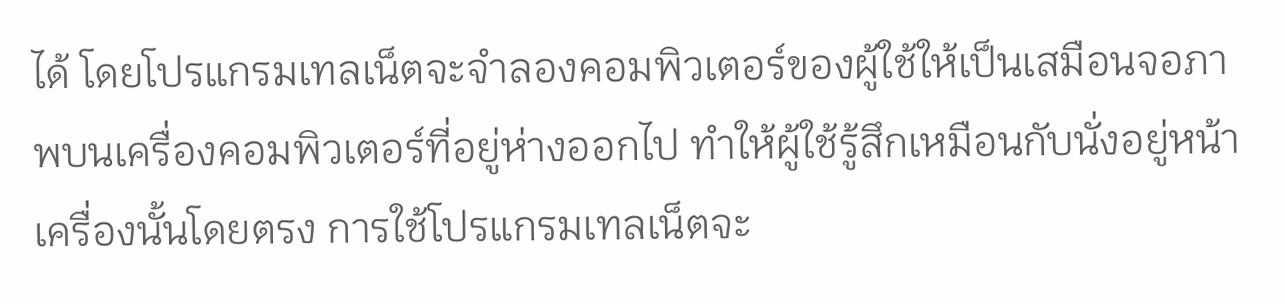ได้ โดยโปรแกรมเทลเน็ตจะจำลองคอมพิวเตอร์ของผู้ใช้ให้เป็นเสมือนจอภาพบนเครื่องคอมพิวเตอร์ที่อยู่ห่างออกไป ทำให้ผู้ใช้รู้สึกเหมือนกับนั่งอยู่หน้าเครื่องนั้นโดยตรง การใช้โปรแกรมเทลเน็ตจะ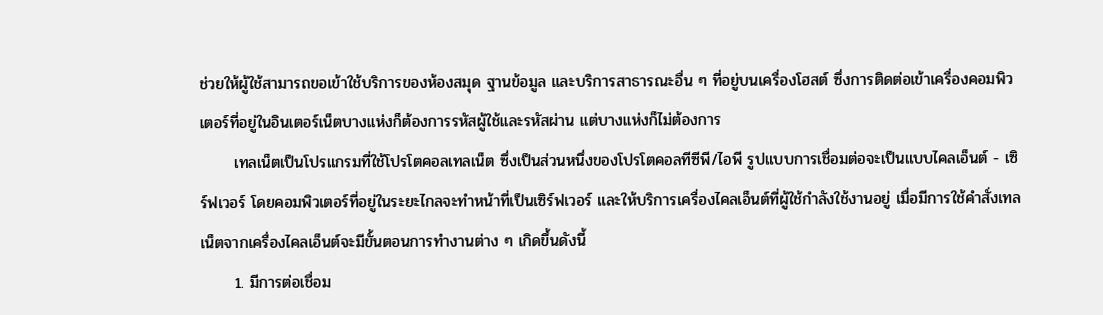ช่วยให้ผู้ใช้สามารถขอเข้าใช้บริการของห้องสมุด ฐานข้อมูล และบริการสาธารณะอื่น ๆ ที่อยู่บนเครื่องโฮสต์ ซึ่งการติดต่อเข้าเครื่องคอมพิวเตอร์ที่อยู่ในอินเตอร์เน็ตบางแห่งก็ต้องการรหัสผู้ใช้และรหัสผ่าน แต่บางแห่งก็ไม่ต้องการ
      เทลเน็ตเป็นโปรแกรมที่ใช้โปรโตคอลเทลเน็ต ซึ่งเป็นส่วนหนึ่งของโปรโตคอลทีซีพี/ไอพี รูปแบบการเชื่อมต่อจะเป็นแบบไคลเอ็นต์ - เซิร์ฟเวอร์ โดยคอมพิวเตอร์ที่อยู่ในระยะไกลจะทำหน้าที่เป็นเซิร์ฟเวอร์ และให้บริการเครื่องไคลเอ็นต์ที่ผู้ใช้กำลังใช้งานอยู่ เมื่อมีการใช้คำสั่งเทลเน็ตจากเครื่องไคลเอ็นต์จะมีขั้นตอนการทำงานต่าง ๆ เกิดขึ้นดังนี้
      1. มีการต่อเชื่อม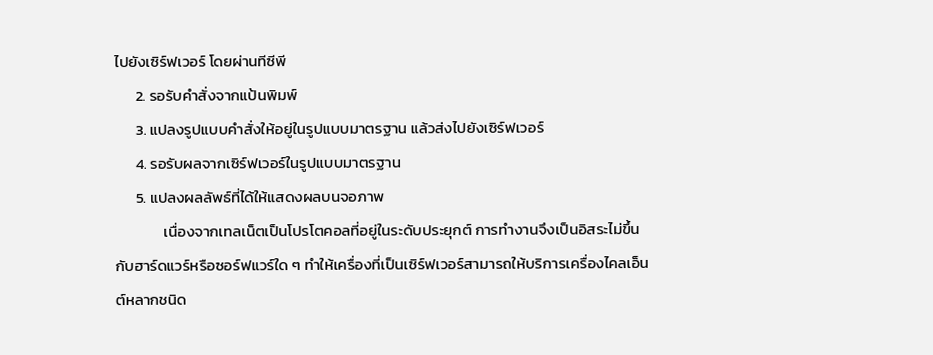ไปยังเซิร์ฟเวอร์ โดยผ่านทีซีพี
      2. รอรับคำสั่งจากแป้นพิมพ์
      3. แปลงรูปแบบคำสั่งให้อยู่ในรูปแบบมาตรฐาน แล้วส่งไปยังเซิร์ฟเวอร์
      4. รอรับผลจากเซิร์ฟเวอร์ในรูปแบบมาตรฐาน
      5. แปลงผลลัพธ์ที่ได้ให้แสดงผลบนจอภาพ
              เนื่องจากเทลเน็ตเป็นโปรโตคอลที่อยู่ในระดับประยุกต์ การทำงานจึงเป็นอิสระไม่ขึ้นกับฮาร์ดแวร์หรือซอร์ฟแวร์ใด ๆ ทำให้เครื่องที่เป็นเซิร์ฟเวอร์สามารถให้บริการเครื่องไคลเอ็นต์หลากชนิด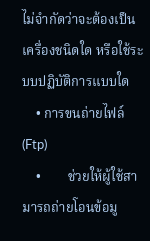ไม่จำกัดว่าจะต้องเป็นเครื่องชนิดใด หรือใช้ระบบปฏิบัติการแบบใด
    • การขนถ่ายไฟล์ (Ftp)
    •        ช่วยให้ผู้ใช้สามารถถ่ายโอนข้อมู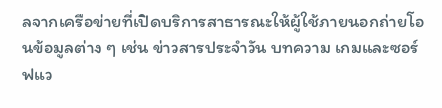ลจากเครือข่ายที่เปิดบริการสาธารณะให้ผู้ใช้ภายนอกถ่ายโอนข้อมูลต่าง ๆ เช่น ข่าวสารประจำวัน บทความ เกมและซอร์ฟแว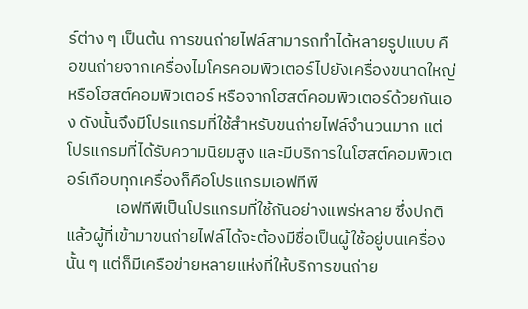ร์ต่าง ๆ เป็นต้น การขนถ่ายไฟล์สามารถทำได้หลายรูปแบบ คือขนถ่ายจากเครื่องไมโครคอมพิวเตอร์ไปยังเครื่องขนาดใหญ่ หรือโฮสต์คอมพิวเตอร์ หรือจากโฮสต์คอมพิวเตอร์ด้วยกันเอง ดังนั้นจึงมีโปรแกรมที่ใช้สำหรับขนถ่ายไฟล์จำนวนมาก แต่โปรแกรมที่ได้รับความนิยมสูง และมีบริการในโฮสต์คอมพิวเตอร์เกือบทุกเครื่องก็คือโปรแกรมเอฟทีพี
             เอฟทีพีเป็นโปรแกรมที่ใช้กันอย่างแพร่หลาย ซึ่งปกติแล้วผู้ที่เข้ามาขนถ่ายไฟล์ได้จะต้องมีชื่อเป็นผู้ใช้อยู่บนเครื่องนั้น ๆ แต่ก็มีเครือข่ายหลายแห่งที่ให้บริการขนถ่าย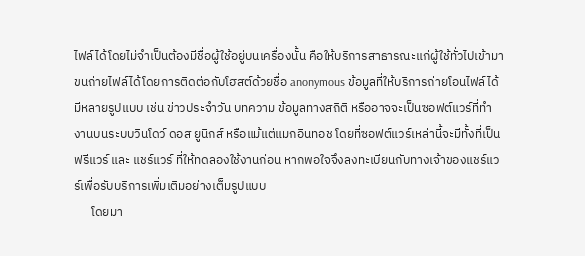ไฟล์ได้โดยไม่จำเป็นต้องมีชื่อผู้ใช้อยู่บนเครื่องนั้น คือให้บริการสาธารณะแก่ผู้ใช้ทั่วไปเข้ามาขนถ่ายไฟล์ได้โดยการติดต่อกับโฮสต์ด้วยชื่อ anonymous ข้อมูลที่ให้บริการถ่ายโอนไฟล์ได้มีหลายรูปแบบ เช่น ข่าวประจำวัน บทความ ข้อมูลทางสถิติ หรืออาจจะเป็นซอฟต์แวร์ที่ทำงานบนระบบวินโดว์ ดอส ยูนิกส์ หรือแม้แต่แมกอินทอช โดยที่ซอฟต์แวร์เหล่านี้จะมีทั้งที่เป็น ฟรีแวร์ และ แชร์แวร์ ที่ให้ทดลองใช้งานก่อน หากพอใจจึงลงทะเบียนกับทางเจ้าของแชร์แวร์เพื่อรับบริการเพิ่มเติมอย่างเต็มรูปแบบ
      โดยมา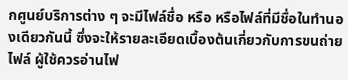กศูนย์บริการต่าง ๆ จะมีไฟล์ชื่อ หรือ หรือไฟล์ที่มีชื่อในทำนองเดียวกันนี้ ซึ่งจะให้รายละเอียดเบื้องต้นเกี่ยวกับการขนถ่ายไฟล์ ผู้ใช้ควรอ่านไฟ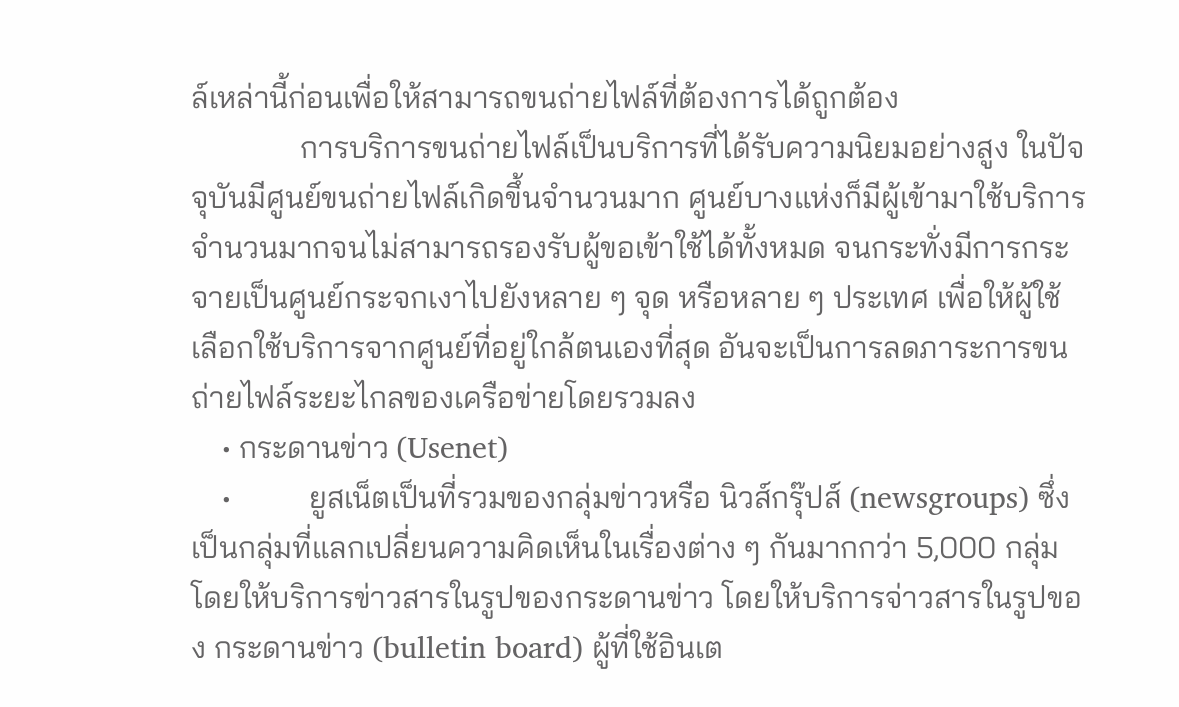ล์เหล่านี้ก่อนเพื่อให้สามารถขนถ่ายไฟล์ที่ต้องการได้ถูกต้อง
              การบริการขนถ่ายไฟล์เป็นบริการที่ได้รับความนิยมอย่างสูง ในปัจจุบันมีศูนย์ขนถ่ายไฟล์เกิดขึ้นจำนวนมาก ศูนย์บางแห่งก็มีผู้เข้ามาใช้บริการจำนวนมากจนไม่สามารถรองรับผู้ขอเข้าใช้ได้ทั้งหมด จนกระทั่งมีการกระจายเป็นศูนย์กระจกเงาไปยังหลาย ๆ จุด หรือหลาย ๆ ประเทศ เพื่อให้ผู้ใช้เลือกใช้บริการจากศูนย์ที่อยู่ใกล้ตนเองที่สุด อันจะเป็นการลดภาระการขนถ่ายไฟล์ระยะไกลของเครือข่ายโดยรวมลง
    • กระดานข่าว (Usenet)
    •          ยูสเน็ตเป็นที่รวมของกลุ่มข่าวหรือ นิวส์กรุ๊ปส์ (newsgroups) ซึ่งเป็นกลุ่มที่แลกเปลี่ยนความคิดเห็นในเรื่องต่าง ๆ กันมากกว่า 5,000 กลุ่ม โดยให้บริการข่าวสารในรูปของกระดานข่าว โดยให้บริการจ่าวสารในรูปของ กระดานข่าว (bulletin board) ผู้ที่ใช้อินเต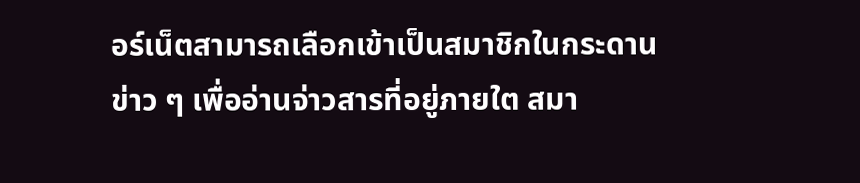อร์เน็ตสามารถเลือกเข้าเป็นสมาชิกในกระดานข่าว ๆ เพื่ออ่านจ่าวสารที่อยู่ภายใต สมา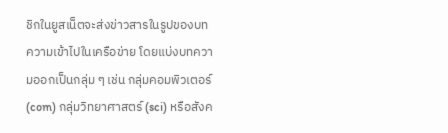ชิกในยูสเน็ตจะส่งข่าวสารในรูปของบทความเข้าไปในเครือข่าย โดยแบ่งบทความออกเป็นกลุ่ม ๆ เช่น กลุ่มคอมพิวเตอร์ (com) กลุ่มวิทยาศาสตร์ (sci) หรือสังค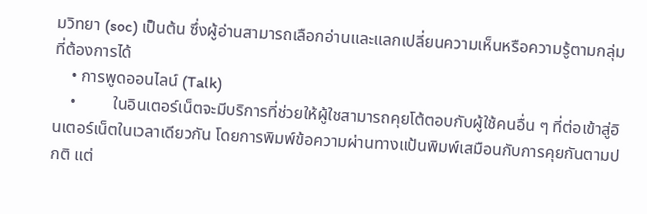มวิทยา (soc) เป็นต้น ซึ่งผู้อ่านสามารถเลือกอ่านและแลกเปลี่ยนความเห็นหรือความรู้ตามกลุ่มที่ต้องการได้
    • การพูดออนไลน์ (Talk)
    •         ในอินเตอร์เน็ตจะมีบริการที่ช่วยให้ผู้ใชสามารถคุยโต้ตอบกับผู้ใช้คนอื่น ๆ ที่ต่อเข้าสู่อินเตอร์เน็ตในเวลาเดียวกัน โดยการพิมพ์ข้อความผ่านทางแป้นพิมพ์เสมือนกับการคุยกันตามปกติ แต่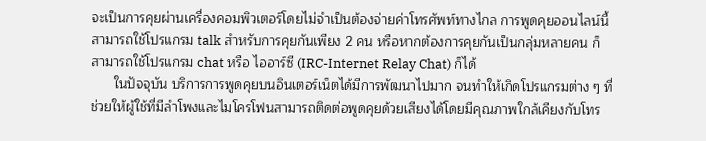จะเป็นการคุยผ่านเครื่องคอมพิวเตอร์โดยไม่จำเป็นต้องจ่ายค่าโทรศัพท์ทางไกล การพูดคุยออนไลน์นี้ สามารถใช้โปรแกรม talk สำหรับการคุยกันเพียง 2 คน หรือหากต้องการคุยกันเป็นกลุ่มหลายคน ก็สามารถใช้โปรแกรม chat หรือ ไออาร์ซี (IRC-Internet Relay Chat) ก็ได้
      ในปัจจุบัน บริการการพูดคุยบนอินเตอร์เน็ตได้มีการพัฒนาไปมาก จนทำให้เกิดโปรแกรมต่าง ๆ ที่ช่วยให้ผู้ใช้ที่มีลำโพงและไมโครโฟนสามารถติดต่อพูดคุยด้วยเสียงได้โดยมีคุณภาพใกล้เคียงกับโทร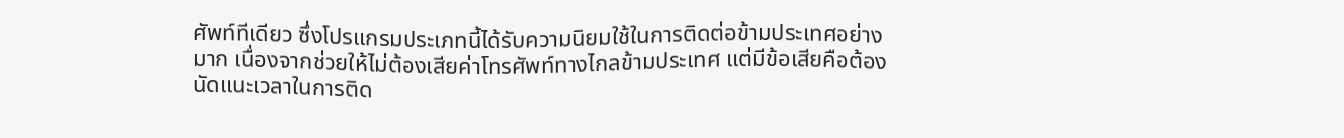ศัพท์ทีเดียว ซึ่งโปรแกรมประเภทนี้ได้รับความนิยมใช้ในการติดต่อข้ามประเทศอย่าง มาก เนื่องจากช่วยให้ไม่ต้องเสียค่าโทรศัพท์ทางไกลข้ามประเทศ แต่มีข้อเสียคือต้องนัดแนะเวลาในการติด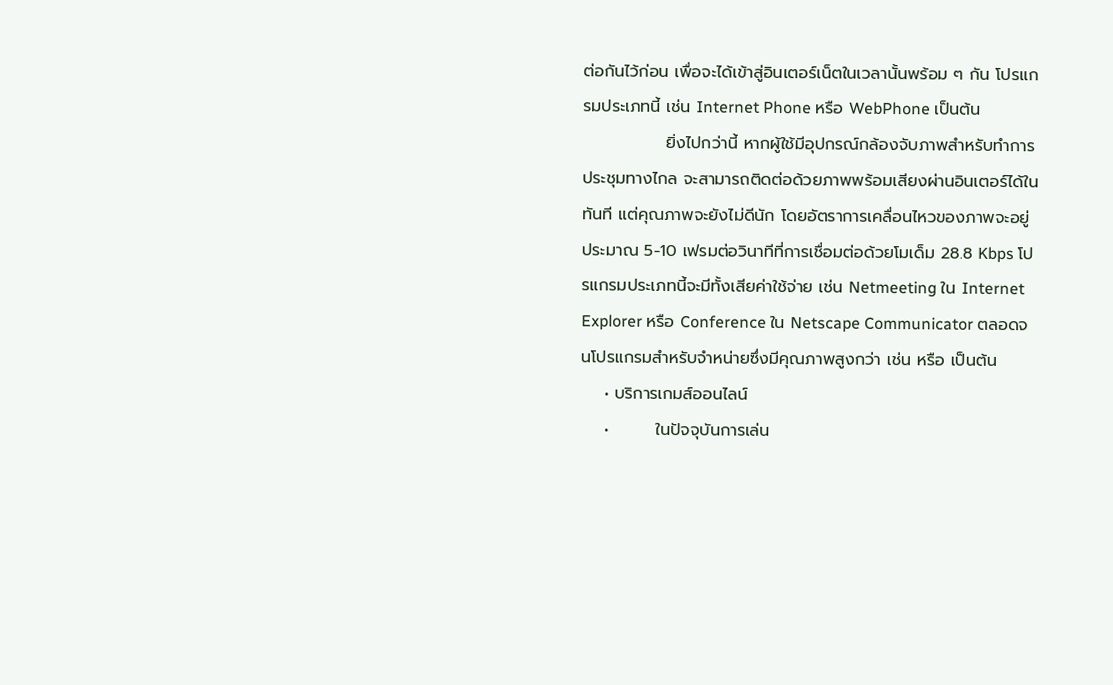ต่อกันไว้ก่อน เพื่อจะได้เข้าสู่อินเตอร์เน็ตในเวลานั้นพร้อม ๆ กัน โปรแกรมประเภทนี้ เช่น Internet Phone หรือ WebPhone เป็นต้น
              ยิ่งไปกว่านี้ หากผู้ใช้มีอุปกรณ์กล้องจับภาพสำหรับทำการประชุมทางไกล จะสามารถติดต่อด้วยภาพพร้อมเสียงผ่านอินเตอร์ได้ในทันที แต่คุณภาพจะยังไม่ดีนัก โดยอัตราการเคลื่อนไหวของภาพจะอยู่ประมาณ 5-10 เฟรมต่อวินาทีที่การเชื่อมต่อด้วยโมเด็ม 28.8 Kbps โปรแกรมประเภทนี้จะมีทั้งเสียค่าใช้จ่าย เช่น Netmeeting ใน Internet Explorer หรือ Conference ใน Netscape Communicator ตลอดจนโปรแกรมสำหรับจำหน่ายซึ่งมีคุณภาพสูงกว่า เช่น หรือ เป็นต้น
    • บริการเกมส์ออนไลน์
    •        ในปัจจุบันการเล่น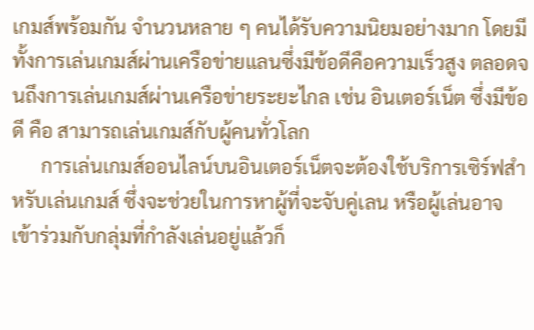เกมส์พร้อมกัน จำนวนหลาย ๆ คนได้รับความนิยมอย่างมาก โดยมีทั้งการเล่นเกมส์ผ่านเครือข่ายแลนซึ่งมีข้อดีคือความเร็วสูง ตลอดจนถึงการเล่นเกมส์ผ่านเครือข่ายระยะไกล เช่น อินเตอร์เน็ต ซึ่งมีข้อดี คือ สามารถเล่นเกมส์กับผู้คนทั่วโลก
      การเล่นเกมส์ออนไลน์บนอินเตอร์เน็ตจะต้องใช้บริการเซิร์ฟสำหรับเล่นเกมส์ ซึ่งจะช่วยในการหาผู้ที่จะจับคู่เลน หรือผู้เล่นอาจเข้าร่วมกับกลุ่มที่กำลังเล่นอยู่แล้วก็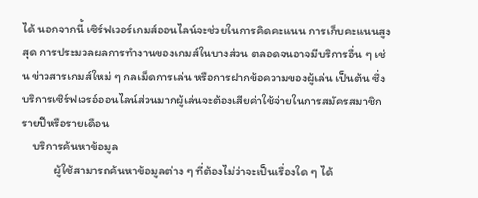ได้ นอกจากนี้ เซิร์ฟเวอร์เกมส์ออนไลน์จะช่วยในการคิดคะแนน การเก็บคะแนนสูงสุด การประมวลผลการทำงานของเกมส์ในบางส่วน ตลอดจนอาจมีบริการอื่น ๆ เช่น ข่าวสารเกมส์ใหม่ ๆ กลเม็ดการเล่น หรือการฝากข้อความของผู้เล่น เป็นต้น ซึ่งบริการเซิร์ฟเวรอ์ออนไลน์ส่วนมากผู้เล่นจะต้องเสียค่าใช้จ่ายในการสมัครสมาชิกรายปีหรือรายเดือน
    บริการค้นหาข้อมูล
            ผู้ใช้สามารถค้นหาข้อมูลต่าง ๆ ที่ต้องไม่ว่าจะเป็นเรื่องใด ๆ ได้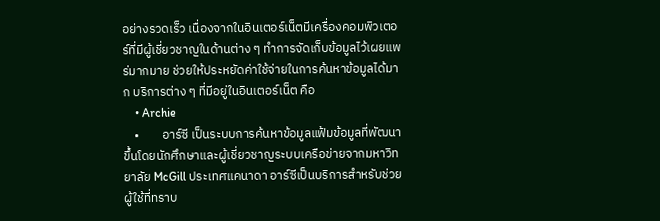อย่างรวดเร็ว เนื่องจากในอินเตอร์เน็ตมีเครื่องคอมพิวเตอร์ที่มีผู้เชี่ยวชาญในด้านต่าง ๆ ทำการจัดเก็บข้อมูลไว้เผยแพร่มากมาย ช่วยให้ประหยัดค่าใช้จ่ายในการค้นหาข้อมูลได้มาก บริการต่าง ๆ ที่มีอยู่ในอินเตอร์เน็ต คือ
    • Archie
    •        อาร์ซี เป็นระบบการค้นหาข้อมูลแฟ้มข้อมูลที่พัฒนาขึ้นโดยนักศึกษาและผู้เชี่ยวชาญระบบเครือข่ายจากมหาวิทยาลัย McGill ประเทศแคนาดา อาร์ซีเป็นบริการสำหรับช่วยผู้ใช้ที่ทราบ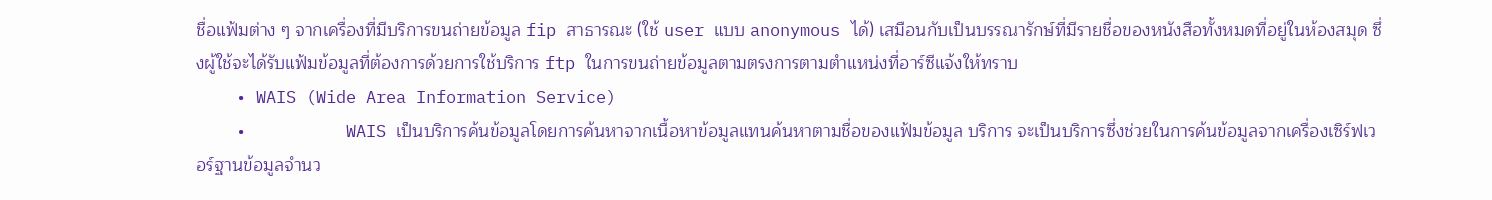ชื่อแฟ้มต่าง ๆ จากเครื่องที่มีบริการขนถ่ายข้อมูล fip สาธารณะ (ใช้ user แบบ anonymous ได้) เสมือนกับเป็นบรรณารักษ์ที่มีรายชื่อของหนังสือทั้งหมดที่อยู่ในห้องสมุด ซึ่งผู้ใช้จะได้รับแฟ้มข้อมูลที่ต้องการด้วยการใช้บริการ ftp ในการขนถ่ายข้อมูลตามตรงการตามตำแหน่งที่อาร์ซีแจ้งให้ทราบ
    • WAIS (Wide Area Information Service)
    •          WAIS เป็นบริการค้นข้อมูลโดยการค้นหาจากเนื้อหาข้อมูลแทนค้นหาตามชื่อของแฟ้มข้อมูล บริการ จะเป็นบริการซึ่งช่วยในการค้นข้อมูลจากเครื่องเซิร์ฟเวอร์ฐานข้อมูลจำนว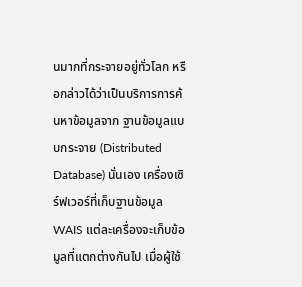นมากที่กระจายอยู่ทั่วโลก หรือกล่าวได้ว่าเป็นบริการการค้นหาข้อมูลจาก ฐานข้อมูลแบบกระจาย (Distributed Database) นั่นเอง เครื่องเซิร์ฟเวอร์ที่เก็บฐานข้อมูล WAIS แต่ละเครื่องจะเก็บข้อมูลที่แตกต่างกันไป เมื่อผู้ใช้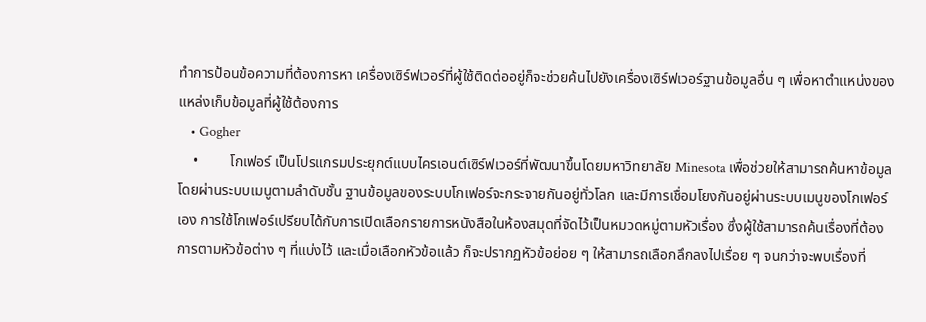ทำการป้อนข้อความที่ต้องการหา เครื่องเซิร์ฟเวอร์ที่ผู้ใช้ติดต่ออยู่ก็จะช่วยค้นไปยังเครื่องเซิร์ฟเวอร์ฐานข้อมูลอื่น ๆ เพื่อหาตำแหน่งของแหล่งเก็บข้อมูลที่ผู้ใช้ต้องการ
    • Gogher
    •         โกเฟอร์ เป็นโปรแกรมประยุกต์แบบไครเอนต์เซิร์ฟเวอร์ที่พัฒนาขึ้นโดยมหาวิทยาลัย Minesota เพื่อช่วยให้สามารถค้นหาข้อมูลโดยผ่านระบบเมนูตามลำดับชั้น ฐานข้อมูลของระบบโกเฟอร์จะกระจายกันอยู่ทั่วโลก และมีการเชื่อมโยงกันอยู่ผ่านระบบเมนูของโกเฟอร์เอง การใช้โกเฟอร์เปรียบได้กับการเปิดเลือกรายการหนังสือในห้องสมุดที่จัดไว้เป็นหมวดหมู่ตามหัวเรื่อง ซึ่งผู้ใช้สามารถค้นเรื่องที่ต้องการตามหัวข้อต่าง ๆ ที่แบ่งไว้ และเมื่อเลือกหัวข้อแล้ว ก็จะปรากฏหัวข้อย่อย ๆ ให้สามารถเลือกลึกลงไปเรื่อย ๆ จนกว่าจะพบเรื่องที่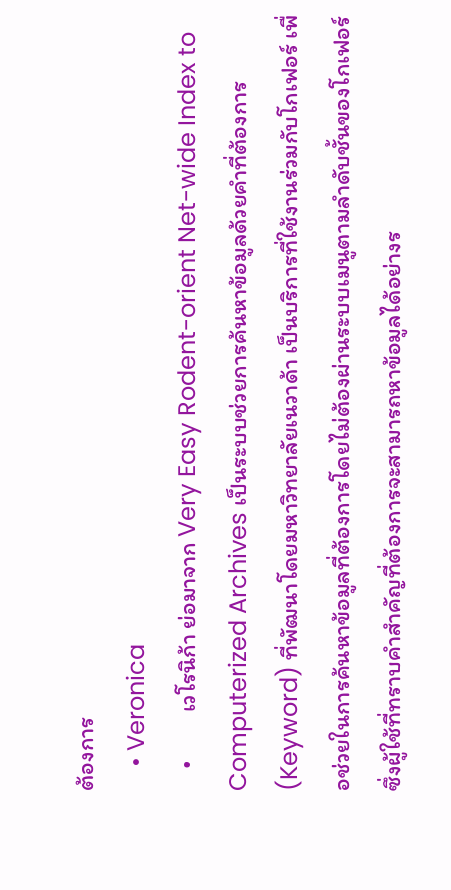ต้องการ
    • Veronica
    •         เวโรนิก้า ย่อมาจาก Very Easy Rodent-orient Net-wide Index to Computerized Archives เป็นระบบช่วยการค้นหาข้อมูลด้วยคำที่ต้องการ (Keyword) ที่พัฒนาโดยมหาวิทยาลัยเนวาด้า เป็นบริการที่ใช้งานร่วมกับโกเฟอร์ เพื่อช่วยในการค้นหาข้อมูลที่ต้องการโดยไม่ต้องผ่านระบบเมนูตามลำดับชั้นของโกเฟอร์ซึ่งผู้ใช้ที่ทราบคำสำคัญที่ต้องการจะสามารถหาข้อมูลได้อย่างร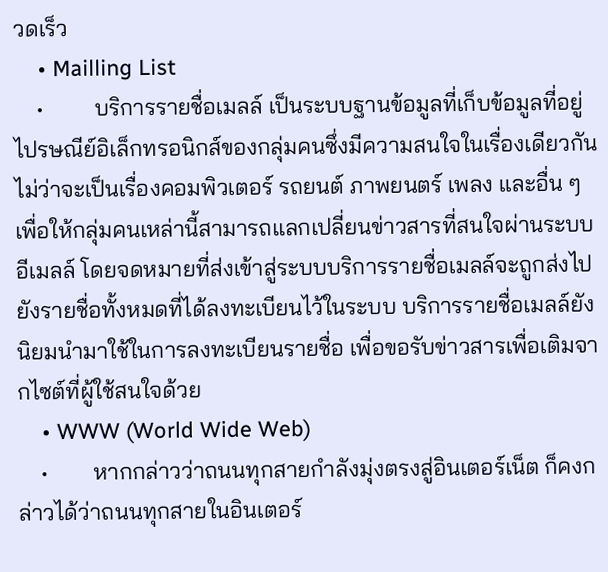วดเร็ว
    • Mailling List
    •         บริการรายชื่อเมลล์ เป็นระบบฐานข้อมูลที่เก็บข้อมูลที่อยู่ไปรษณีย์อิเล็กทรอนิกส์ของกลุ่มคนซึ่งมีความสนใจในเรื่องเดียวกัน ไม่ว่าจะเป็นเรื่องคอมพิวเตอร์ รถยนต์ ภาพยนตร์ เพลง และอื่น ๆ เพื่อให้กลุ่มคนเหล่านี้สามารถแลกเปลี่ยนข่าวสารที่สนใจผ่านระบบอีเมลล์ โดยจดหมายที่ส่งเข้าสู่ระบบบริการรายชื่อเมลล์จะถูกส่งไปยังรายชื่อทั้งหมดที่ได้ลงทะเบียนไว้ในระบบ บริการรายชื่อเมลล์ยังนิยมนำมาใช้ในการลงทะเบียนรายชื่อ เพื่อขอรับข่าวสารเพื่อเติมจากไซต์ที่ผู้ใช้สนใจด้วย
    • WWW (World Wide Web)
    •        หากกล่าวว่าถนนทุกสายกำลังมุ่งตรงสู่อินเตอร์เน็ต ก็คงกล่าวได้ว่าถนนทุกสายในอินเตอร์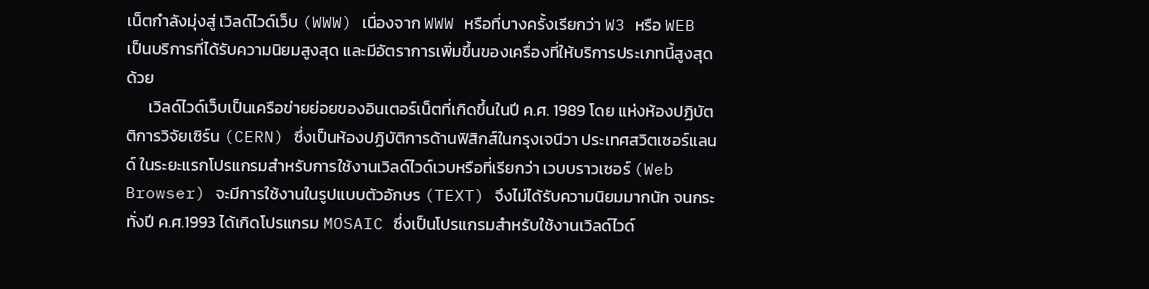เน็ตกำลังมุ่งสู่ เวิลด์ไวด์เว็บ (WWW) เนื่องจาก WWW หรือที่บางครั้งเรียกว่า W3 หรือ WEB เป็นบริการที่ได้รับความนิยมสูงสุด และมีอัตราการเพิ่มขึ้นของเครื่องที่ให้บริการประเภทนี้สูงสุดด้วย
      เวิลด์ไวด์เว็บเป็นเครือข่ายย่อยของอินเตอร์เน็ตที่เกิดขึ้นในปี ค.ศ. 1989 โดย แห่งห้องปฏิบัตติการวิจัยเซิร์น (CERN) ซึ่งเป็นห้องปฏิบัติการด้านฟิสิกส์ในกรุงเจนีวา ประเทศสวิตเซอร์แลนด์ ในระยะแรกโปรแกรมสำหรับการใช้งานเวิลด์ไวด์เวบหรือที่เรียกว่า เวบบราวเซอร์ (Web Browser) จะมีการใช้งานในรูปแบบตัวอักษร (TEXT) จึงไม่ได้รับความนิยมมากนัก จนกระทั่งปี ค.ศ.1993 ได้เกิดโปรแกรม MOSAIC ซึ่งเป็นโปรแกรมสำหรับใช้งานเวิลด์ไวด์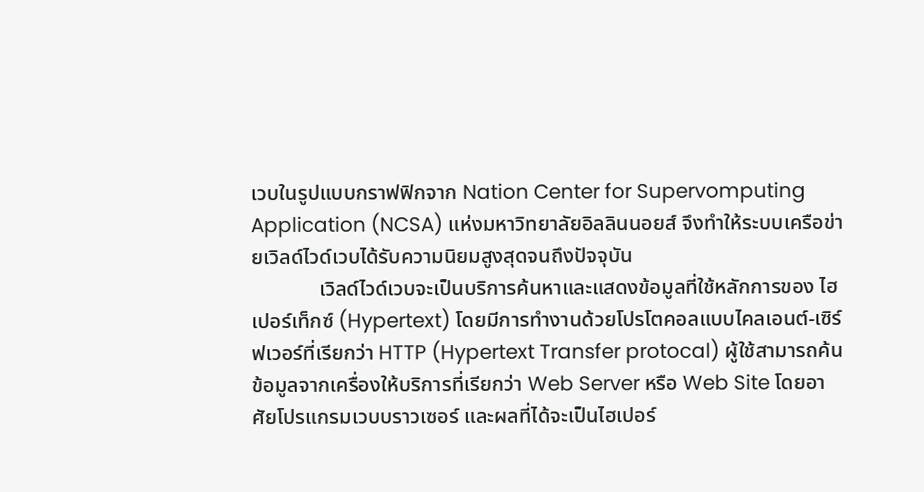เวบในรูปแบบกราฟฟิกจาก Nation Center for Supervomputing Application (NCSA) แห่งมหาวิทยาลัยอิลลินนอยส์ จึงทำให้ระบบเครือข่ายเวิลด์ไวด์เวบได้รับความนิยมสูงสุดจนถึงปัจจุบัน
             เวิลด์ไวด์เวบจะเป็นบริการค้นหาและแสดงข้อมูลที่ใช้หลักการของ ไฮเปอร์เท็กซ์ (Hypertext) โดยมีการทำงานด้วยโปรโตคอลแบบไคลเอนต์-เซิร์ฟเวอร์ที่เรียกว่า HTTP (Hypertext Transfer protocal) ผู้ใช้สามารถค้นข้อมูลจากเครื่องให้บริการที่เรียกว่า Web Server หรือ Web Site โดยอาศัยโปรแกรมเวบบราวเซอร์ และผลที่ได้จะเป็นไฮเปอร์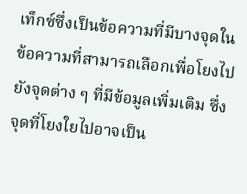เท็กซ์ซึ่งเป็นข้อความที่มีบางจุดในข้อความที่สามารถเลือกเพื่อโยงไปยังจุดต่าง ๆ ที่มีข้อมูลเพิ่มเติม ซึ่งจุดที่โยงใยไปอาจเป็น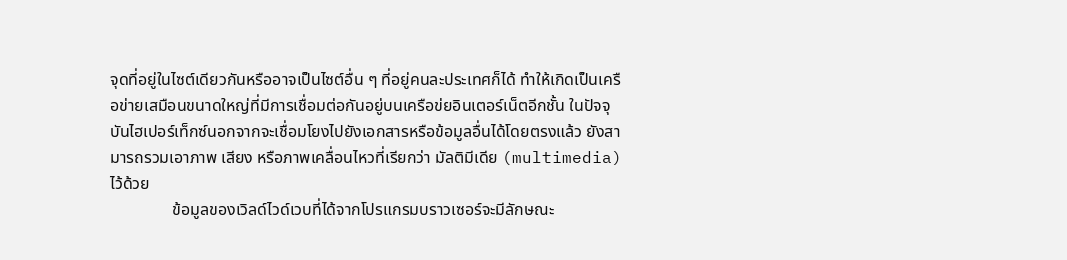จุดที่อยู่ในไซต์เดียวกันหรืออาจเป็นไซต์อื่น ๆ ที่อยู่คนละประเทศก็ได้ ทำให้เกิดเป็นเครือข่ายเสมือนขนาดใหญ่ที่มีการเชื่อมต่อกันอยู่บนเครือข่ยอินเตอร์เน็ตอีกชั้น ในปัจจุบันไฮเปอร์เท็กซ์นอกจากจะเชื่อมโยงไปยังเอกสารหรือข้อมูลอื่นได้โดยตรงแล้ว ยังสามารถรวมเอาภาพ เสียง หรือภาพเคลื่อนไหวที่เรียกว่า มัลติมีเดีย (multimedia) ไว้ด้วย
               ข้อมูลของเวิลด์ไวด์เวบที่ได้จากโปรแกรมบราวเซอร์จะมีลักษณะ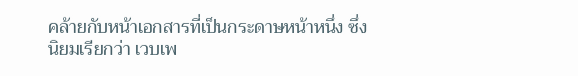คล้ายกับหน้าเอกสารที่เป็นกระดาษหน้าหนึ่ง ซึ่งนิยมเรียกว่า เวบเพ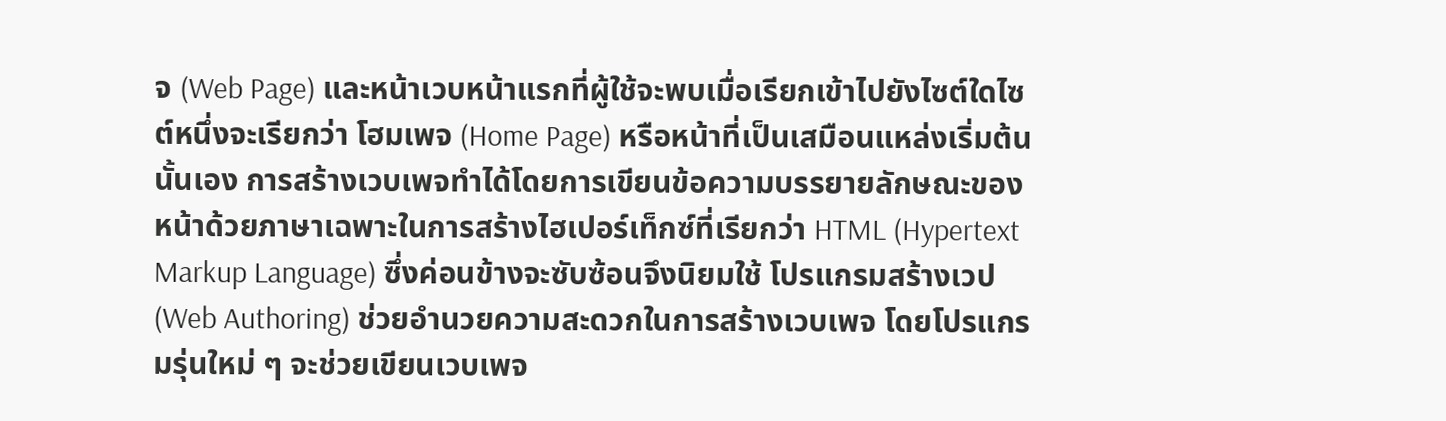จ (Web Page) และหน้าเวบหน้าแรกที่ผู้ใช้จะพบเมื่อเรียกเข้าไปยังไซต์ใดไซต์หนึ่งจะเรียกว่า โฮมเพจ (Home Page) หรือหน้าที่เป็นเสมือนแหล่งเริ่มต้นนั้นเอง การสร้างเวบเพจทำได้โดยการเขียนข้อความบรรยายลักษณะของหน้าด้วยภาษาเฉพาะในการสร้างไฮเปอร์เท็กซ์ที่เรียกว่า HTML (Hypertext Markup Language) ซึ่งค่อนข้างจะซับซ้อนจึงนิยมใช้ โปรแกรมสร้างเวป (Web Authoring) ช่วยอำนวยความสะดวกในการสร้างเวบเพจ โดยโปรแกรมรุ่นใหม่ ๆ จะช่วยเขียนเวบเพจ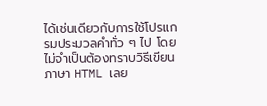ได้เช่นเดียวกับการใช้โปรแกรมประมวลคำทั่ว ๆ ไป โดยไม่จำเป็นต้องทราบวิธีเขียนภาษา HTML เลย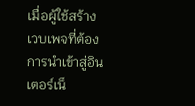เมื่อผู้ใช้สร้างเวบเพจที่ต้องการนำเข้าสู่อินเตอร์เน็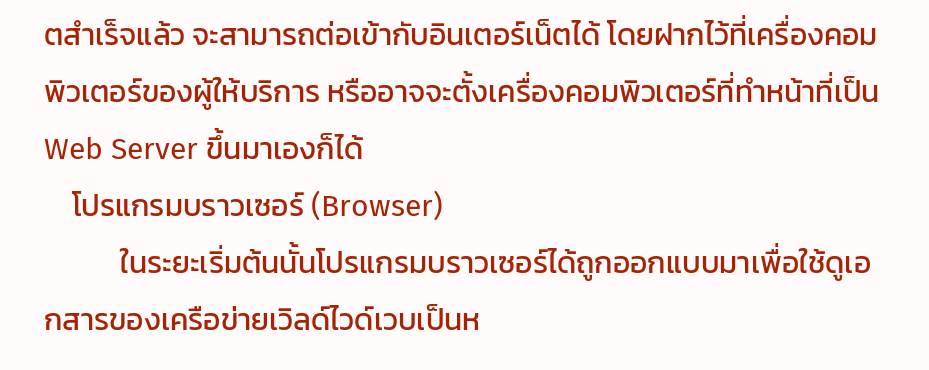ตสำเร็จแล้ว จะสามารถต่อเข้ากับอินเตอร์เน็ตได้ โดยฝากไว้ที่เครื่องคอมพิวเตอร์ของผู้ให้บริการ หรืออาจจะตั้งเครื่องคอมพิวเตอร์ที่ทำหน้าที่เป็น Web Server ขึ้นมาเองก็ได้
    โปรแกรมบราวเซอร์ (Browser)
           ในระยะเริ่มต้นนั้นโปรแกรมบราวเซอร์ได้ถูกออกแบบมาเพื่อใช้ดูเอกสารของเครือข่ายเวิลด์ไวด์เวบเป็นห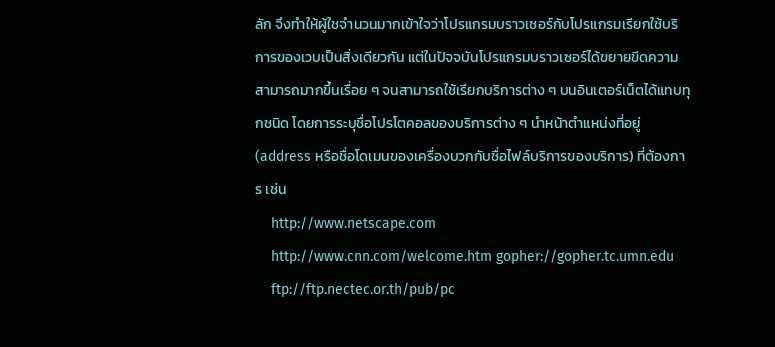ลัก จึงทำให้ผู้ใชจำนวนมากเข้าใจว่าโปรแกรมบราวเซอร์กับโปรแกรมเรียกใช้บริการของเวบเป็นสิ่งเดียวกัน แต่ในปัจจบันโปรแกรมบราวเซอร์ได้ขยายขีดความสามารถมากขึ้นเรื่อย ๆ จนสามารถใช้เรียกบริการต่าง ๆ บนอินเตอร์เน็ตได้แทบทุกชนิด โดยการระบุชื่อโปรโตคอลของบริการต่าง ๆ นำหน้าตำแหน่งที่อยู่ (address หรือชื่อโดเมนของเครื่องบวกกับชื่อไฟล์บริการของบริการ) ที่ต้องการ เช่น
    http://www.netscape.com
    http://www.cnn.com/welcome.htm gopher://gopher.tc.umn.edu
    ftp://ftp.nectec.or.th/pub/pc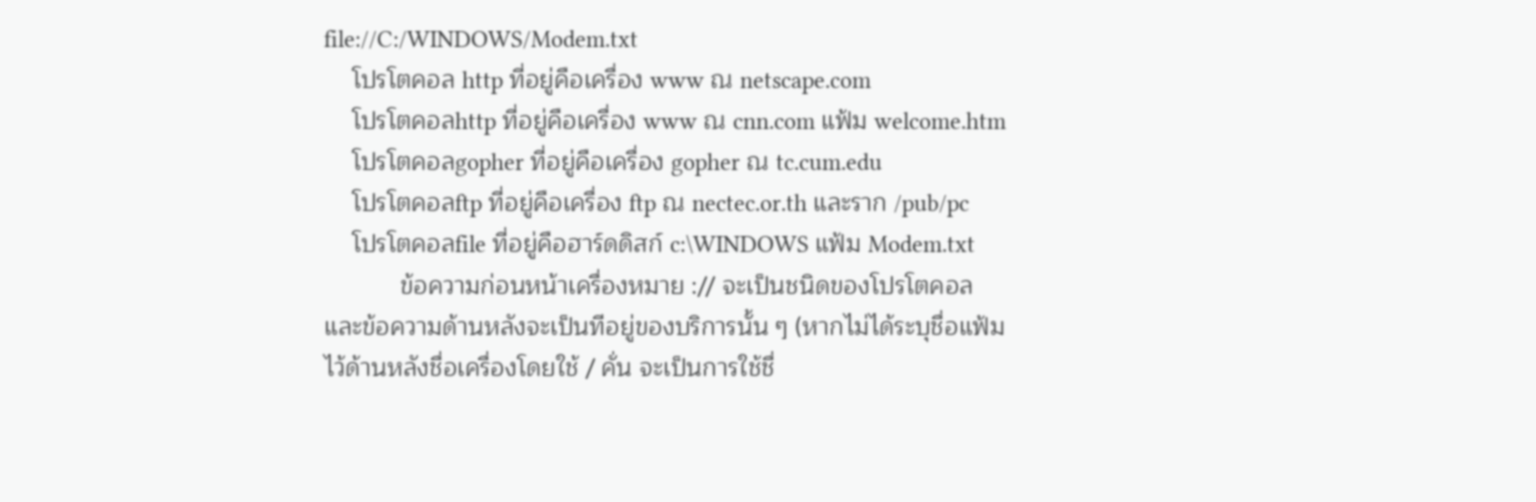file://C:/WINDOWS/Modem.txt
    โปรโตคอล http ที่อยู่คือเครื่อง www ณ netscape.com
    โปรโตคอลhttp ที่อยู่คือเครื่อง www ณ cnn.com แฟ้ม welcome.htm
    โปรโตคอลgopher ที่อยู่คือเครื่อง gopher ณ tc.cum.edu
    โปรโตคอลftp ที่อยู่คือเครื่อง ftp ณ nectec.or.th และราก /pub/pc
    โปรโตคอลfile ที่อยู่คือฮาร์ดดิสก์ c:\WINDOWS แฟ้ม Modem.txt
           ข้อความก่อนหน้าเครื่องหมาย :// จะเป็นชนิดของโปรโตคอล และข้อความด้านหลังจะเป็นทีอยู่ของบริการนั้น ๆ (หากไม่ได้ระบุชื่อแฟ้มไว้ด้านหลังชื่อเครื่องโดยใช้ / คั่น จะเป็นการใช้ชื่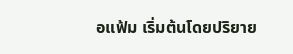อแฟ้ม เริ่มต้นโดยปริยาย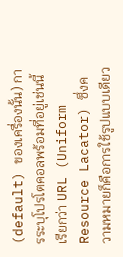(default) ของเครื่องนั้น) การระบุโปรโตคอลพร้อมที่อยู่เช่นนี้เรียกว่า URL (Uniform Resource Lacator) ซึ่งความหมายก็คือการใช้รูปแบบเดียว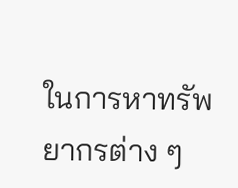ในการหาทรัพยากรต่าง ๆ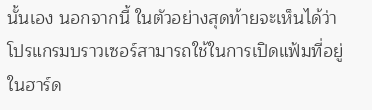นั้นเอง นอกจากนี้ ในตัวอย่างสุดท้ายจะเห็นได้ว่าโปรแกรมบราวเซอร์สามารถใช้ในการเปิดแฟ้มที่อยู่ในฮาร์ด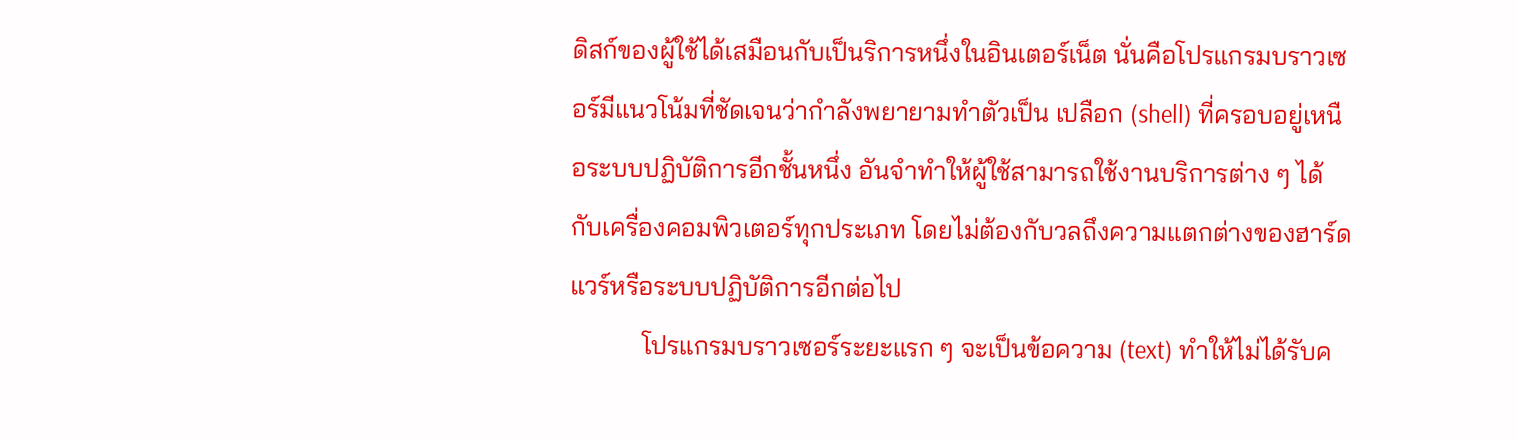ดิสก์ของผู้ใช้ได้เสมือนกับเป็นริการหนึ่งในอินเตอร์เน็ต นั่นคือโปรแกรมบราวเซอร์มีแนวโน้มที่ชัดเจนว่ากำลังพยายามทำตัวเป็น เปลือก (shell) ที่ครอบอยู่เหนือระบบปฏิบัติการอีกชั้นหนึ่ง อันจำทำให้ผู้ใช้สามารถใช้งานบริการต่าง ๆ ได้กับเครื่องคอมพิวเตอร์ทุกประเภท โดยไม่ต้องกับวลถึงความแตกต่างของฮาร์ดแวร์หรือระบบปฏิบัติการอีกต่อไป
           โปรแกรมบราวเซอร์ระยะแรก ๆ จะเป็นข้อความ (text) ทำให้ไม่ได้รับค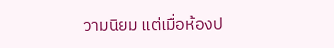วามนิยม แต่เมื่อห้องป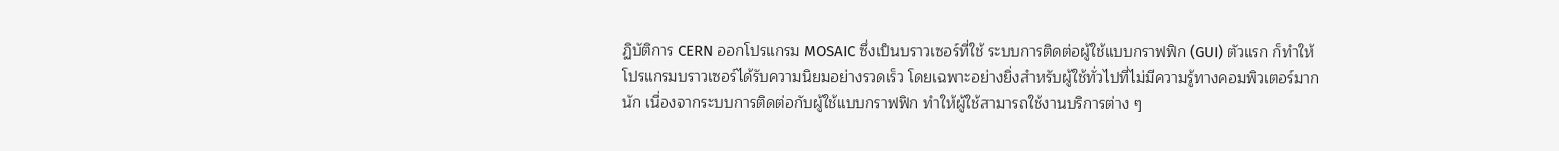ฏิบัติการ CERN ออกโปรแกรม MOSAIC ซึ่งเป็นบราวเซอร์ที่ใช้ ระบบการติดต่อผู้ใช้แบบกราฟฟิก (GUI) ตัวแรก ก็ทำให้โปรแกรมบราวเซอร์ได้รับความนิยมอย่างรวดเร็ว โดยเฉพาะอย่างยิ่งสำหรับผู้ใช้ทั่วไปที่ไม่มีความรู้ทางคอมพิวเตอร์มากนัก เนื่องจากระบบการติดต่อกับผู้ใช้แบบกราฟฟิก ทำให้ผู้ใช้สามารถใช้งานบริการต่าง ๆ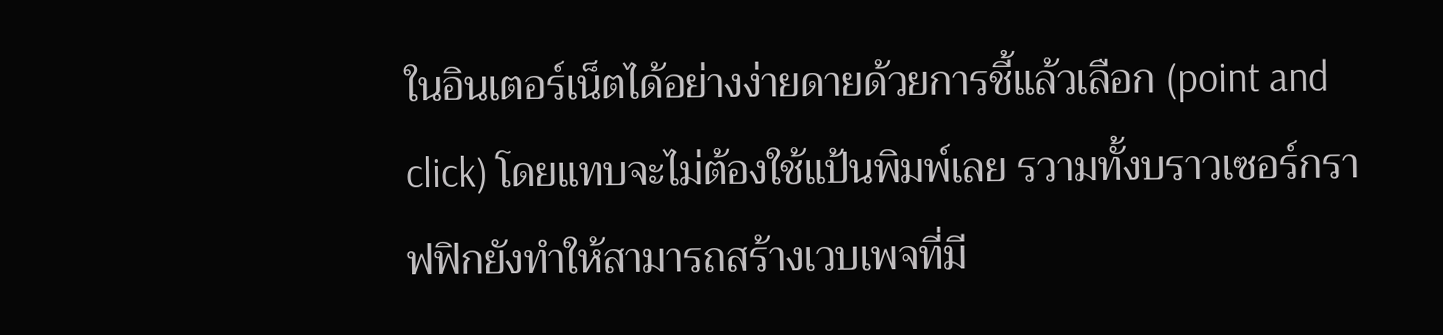ในอินเตอร์เน็ตได้อย่างง่ายดายด้วยการชี้แล้วเลือก (point and click) โดยแทบจะไม่ต้องใช้แป้นพิมพ์เลย รวามทั้งบราวเซอร์กราฟฟิกยังทำให้สามารถสร้างเวบเพจที่มี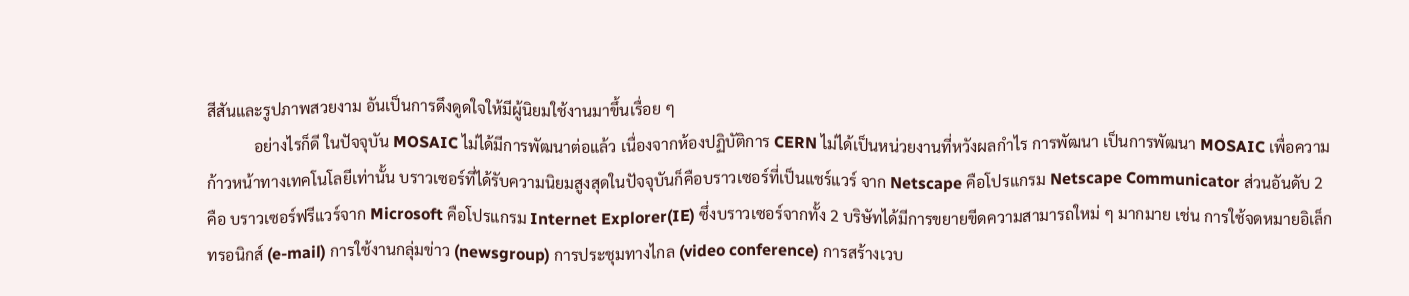สีสันและรูปภาพสวยงาม อันเป็นการดึงดูดใจให้มีผู้นิยมใช้งานมาขึ้นเรื่อย ๆ
            อย่างไรก็ดี ในปัจจุบัน MOSAIC ไม่ได้มีการพัฒนาต่อแล้ว เนื่องจากห้องปฏิบัติการ CERN ไม่ได้เป็นหน่วยงานที่หวังผลกำไร การพัฒนา เป็นการพัฒนา MOSAIC เพื่อความก้าวหน้าทางเทคโนโลยีเท่านั้น บราวเซอร์ที่ได้รับความนิยมสูงสุดในปัจจุบันก็คือบราวเซอร์ที่เป็นแชร์แวร์ จาก Netscape คือโปรแกรม Netscape Communicator ส่วนอันดับ 2 คือ บราวเซอร์ฟรีแวร์จาก Microsoft คือโปรแกรม Internet Explorer(IE) ซึ่งบราวเซอร์จากทั้ง 2 บริษัทได้มีการขยายขีดความสามารถใหม่ ๆ มากมาย เช่น การใช้จดหมายอิเล็กทรอนิกส์ (e-mail) การใช้งานกลุ่มข่าว (newsgroup) การประชุมทางไกล (video conference) การสร้างเวบ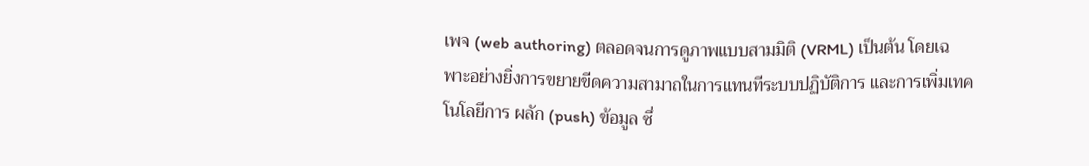เพจ (web authoring) ตลอดจนการดูภาพแบบสามมิติ (VRML) เป็นต้น โดยเฉพาะอย่างยิ่งการขยายขีดความสามาถในการแทนทีระบบปฏิบัติการ และการเพิ่มเทคโนโลยีการ ผลัก (push) ข้อมูล ซึ่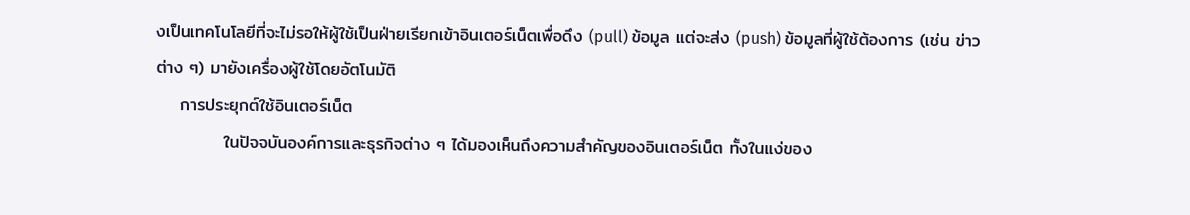งเป็นเทคโนโลยีที่จะไม่รอให้ผู้ใช้เป็นฝ่ายเรียกเข้าอินเตอร์เน็ตเพื่อดึง (pull) ข้อมูล แต่จะส่ง (push) ข้อมูลที่ผู้ใช้ต้องการ (เช่น ข่าวต่าง ๆ) มายังเครื่องผู้ใช้โดยอัตโนมัติ
    การประยุกต์ใช้อินเตอร์เน็ต
           ในปัจจบันองค์การและธุรกิจต่าง ๆ ได้มองเห็นถึงความสำคัญของอินเตอร์เน็ต ทั้งในแง่ของ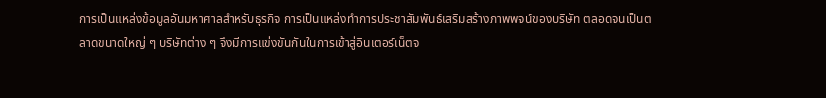การเป็นแหล่งข้อมูลอันมหาศาลสำหรับธุรกิจ การเป็นแหล่งทำการประชาสัมพันธ์เสริมสร้างภาพพจน์ของบริษัท ตลอดจนเป็นตลาดขนาดใหญ่ ๆ บริษัทต่าง ๆ จึงมีการแข่งขันกันในการเข้าสู่อินเตอร์เน็ตจ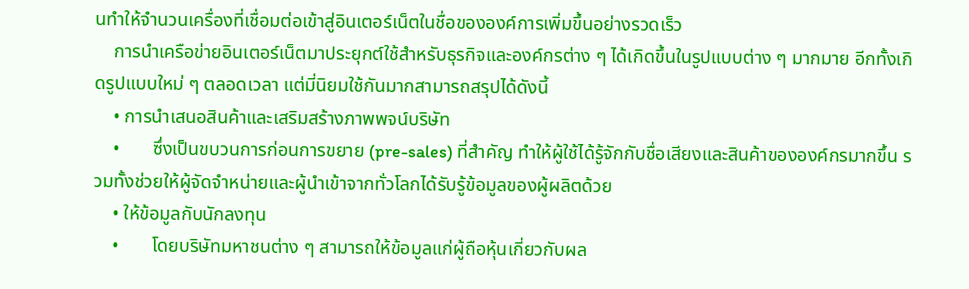นทำให้จำนวนเครื่องที่เชื่อมต่อเข้าสู่อินเตอร์เน็ตในชื่อขององค์การเพิ่มขึ้นอย่างรวดเร็ว
    การนำเครือข่ายอินเตอร์เน็ตมาประยุกต์ใช้สำหรับธุรกิจและองค์กรต่าง ๆ ได้เกิดขึ้นในรูปแบบต่าง ๆ มากมาย อีกทั้งเกิดรูปแบบใหม่ ๆ ตลอดเวลา แต่มี่นิยมใช้กันมากสามารถสรุปได้ดังนี้
    • การนำเสนอสินค้าและเสริมสร้างภาพพจน์บริษัท
    •       ซึ่งเป็นขบวนการก่อนการขยาย (pre-sales) ที่สำคัญ ทำให้ผู้ใช้ได้รู้จักกับชื่อเสียงและสินค้าขององค์กรมากขึ้น รวมทั้งช่วยให้ผู้จัดจำหน่ายและผู้นำเข้าจากทั่วโลกได้รับรู้ข้อมูลของผู้ผลิตด้วย
    • ให้ข้อมูลกับนักลงทุน
    •       โดยบริษัทมหาชนต่าง ๆ สามารถให้ข้อมูลแก่ผู้ถือหุ้นเกี่ยวกับผล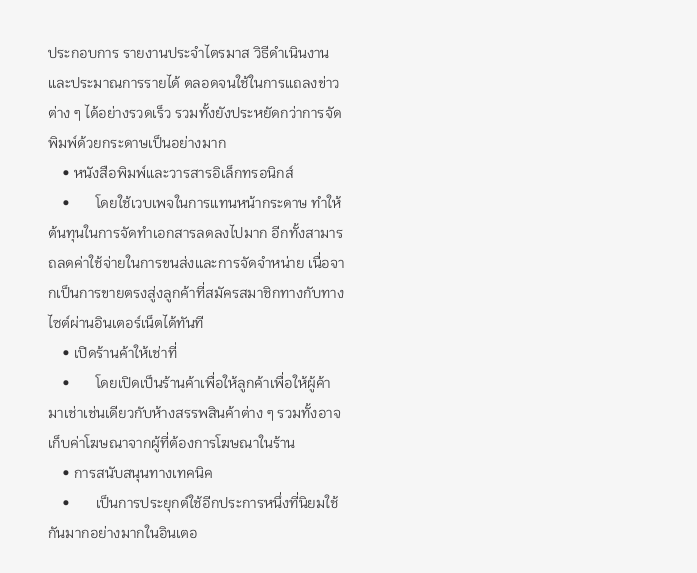ประกอบการ รายงานประจำไตรมาส วิธีดำเนินงานและประมาณการรายได้ ตลอดจนใช้ในการแถลงข่าวต่าง ๆ ได้อย่างรวดเร็ว รวมทั้งยังประหยัดกว่าการจัดพิมพ์ด้วยกระดาษเป็นอย่างมาก
    • หนังสือพิมพ์และวารสารอิเล็กทรอนิกส์
    •       โดยใช้เวบเพจในการแทนหน้ากระดาษ ทำให้ต้นทุนในการจัดทำเอกสารลดลงไปมาก อีกทั้งสามารถลดค่าใช้จ่ายในการขนส่งและการจัดจำหน่าย เนื่อจากเป็นการขายตรงสู่งลูกค้าที่สมัครสมาชิกทางกับทางไซต์ผ่านอินเตอร์เน็ตได้ทันที
    • เปิดร้านค้าให้เช่าที่
    •       โดยเปิดเป็นร้านค้าเพื่อให้ลูกค้าเพื่อให้ผู้ค้ามาเช่าเช่นเดียวกับห้างสรรพสินค้าต่าง ๆ รวมทั้งอาจเก็บค่าโฆษณาจากผู้ที่ต้องการโฆษณาในร้าน
    • การสนับสนุนทางเทคนิค
    •       เป็นการประยุกต์ใช้อีกประการหนึ่งที่นิยมใช้กันมากอย่างมากในอินเตอ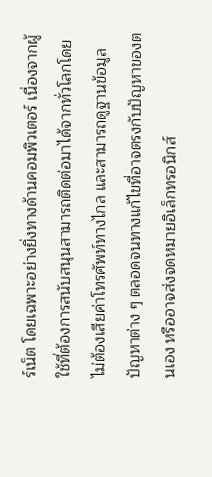ร์เน็ต โดยเฉพาะอย่างยิ่งทางด้านคอมพิวเตอร์ เนื่องจากผู้ใช้ที่ต้องการสนับสนุนสามารถติดต่อมาได้จากทั่วโลกโดยไม่ต้องเสียค่าโทรศัพท์ทางไกล และสามารถดูฐานข้อมูลปัญหาต่าง ๆ ตลอดจนทางแก้ไขที่อาจตรงกับปัญหาของตนเอง หรืออาจส่งจดหมายอิเล็กทรอนิกส์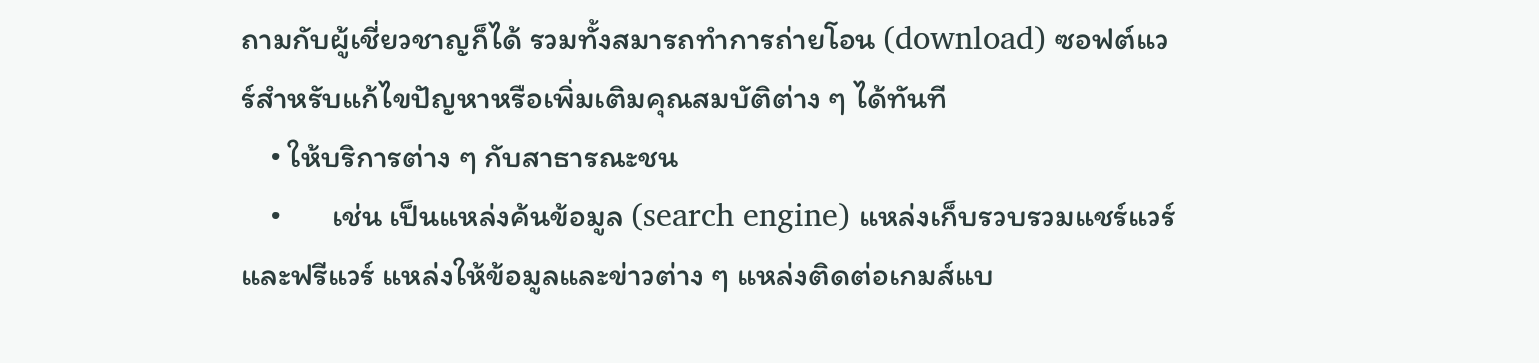ถามกับผู้เชี่ยวชาญก็ได้ รวมทั้งสมารถทำการถ่ายโอน (download) ซอฟต์แวร์สำหรับแก้ไขปัญหาหรือเพิ่มเติมคุณสมบัติต่าง ๆ ได้ทันที
    • ให้บริการต่าง ๆ กับสาธารณะชน
    •       เช่น เป็นแหล่งค้นข้อมูล (search engine) แหล่งเก็บรวบรวมแชร์แวร์และฟรีแวร์ แหล่งให้ข้อมูลและข่าวต่าง ๆ แหล่งติดต่อเกมส์แบ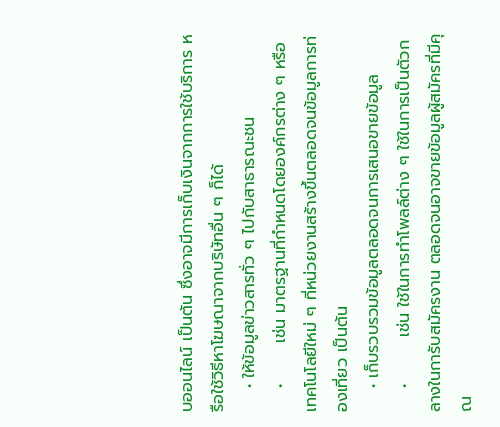บออนไลน์ เป็นต้น ซึ่งอาจมีการเก็บเงินจากการใช้บริการ หรือใช้วิธีหาโฆษณาจากบริษัทอื่น ๆ ก็ได้
    • ให้ข้อมูลข่าวสารทั่ว ๆ ไปกับสาธารณะชน
    •       เช่น มาตรฐานที่กำหนดโดยองค์กรต่าง ๆ หรือเทคโนโลยีใหม่ ๆ ที่หน่วยงานสร้างขึ้นตลอดจนข้อมูลการท่องเที่ยว เป็นต้น
    • เก็บรวบรวมข้อมูลตลอดจนการเสนอขายข้อมูล
    •        เช่น ใช้ในการทำโพลล์ต่าง ๆ ใช้ในการเป็นตัวกลางในการับสมัครงาน ตลอดจนอาจขายข้อมูลผู้สมัครที่มีคุณ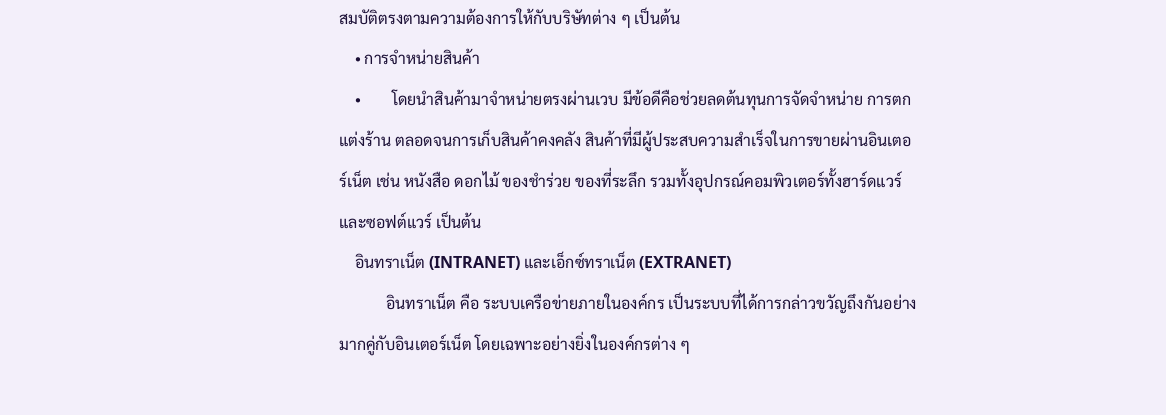สมบัติตรงตามความต้องการให้กับบริษัทต่าง ๆ เป็นต้น
    • การจำหน่ายสินค้า
    •        โดยนำสินค้ามาจำหน่ายตรงผ่านเวบ มีข้อดีคือช่วยลดต้นทุนการจัดจำหน่าย การตกแต่งร้าน ตลอดจนการเก็บสินค้าคงคลัง สินค้าที่มีผู้ประสบความสำเร็จในการขายผ่านอินเตอร์เน็ต เช่น หนังสือ ดอกไม้ ของชำร่วย ของที่ระลึก รวมทั้งอุปกรณ์คอมพิวเตอร์ทั้งฮาร์ดแวร์และซอฟต์แวร์ เป็นต้น
    อินทราเน็ต (INTRANET) และเอ็กซ์ทราเน็ต (EXTRANET)
            อินทราเน็ต คือ ระบบเครือข่ายภายในองค์กร เป็นระบบที่ได้การกล่าวขวัญถึงกันอย่างมากคู่กับอินเตอร์เน็ต โดยเฉพาะอย่างยิ่งในองค์กรต่าง ๆ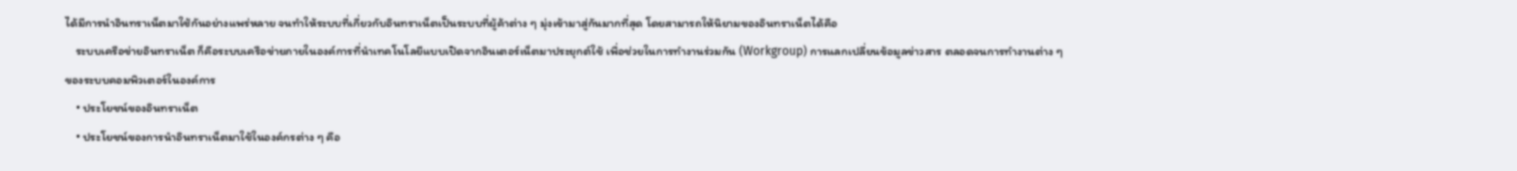ได้มีการนำอินทราเน็ตมาใช้กันอย่างแพร่หลาย จนทำให้ระบบที่เกี่ยวกับอินทราเน็ตเป็นระบบที่ผู้ค้าต่าง ๆ มุ่งเข้ามาสู่กันมากที่สุด โดยสามารถให้นิยามของอินทราเน็ตได้คือ
    ระบบเครือข่ายอินทราเน็ต ก็คือระบบเครือข่ายภายในองค์การที่นำเทคโนโลยีแบบเปิดจากอินเตอร์เน็ตมาประยุกต์ใช้ เพื่อช่วยในการทำงานร่วมกัน (Workgroup) การแลกเปลี่ยนข้อมูลข่าวสาร ตลอดจนการทำงานต่าง ๆ ของระบบคอมพิวเตอร์ในองค์การ
    • ประโยชน์ของอินทราเน็ต
    • ประโยชน์ของการนำอินทราเน็ตมาใช้ในองค์กรต่าง ๆ คือ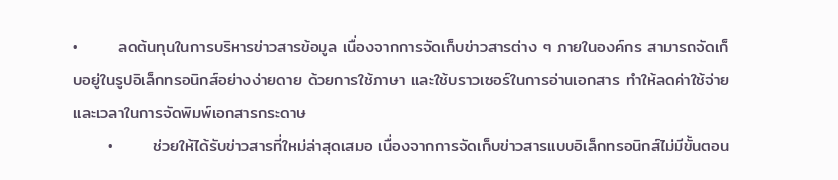•       ลดต้นทุนในการบริหารข่าวสารข้อมูล เนื่องจากการจัดเก็บข่าวสารต่าง ๆ ภายในองค์กร สามารถจัดเก็บอยู่ในรูปอิเล็กทรอนิกส์อย่างง่ายดาย ด้วยการใช้ภาษา และใช้บราวเซอร์ในการอ่านเอกสาร ทำให้ลดค่าใช้จ่ายและเวลาในการจัดพิมพ์เอกสารกระดาษ
      •       ช่วยให้ได้รับข่าวสารที่ใหม่ล่าสุดเสมอ เนื่องจากการจัดเก็บข่าวสารแบบอิเล็กทรอนิกส์ไม่มีขั้นตอน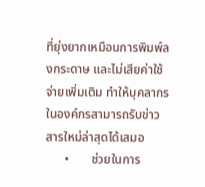ที่ยุ่งยากเหมือนการพิมพ์ลงกระดาษ และไม่เสียค่าใช้จ่ายเพิ่มเติม ทำให้บุคลากรในองค์กรสามารถรับข่าวสารใหม่ล่าสุดได้เสมอ
      •       ช่วยในการ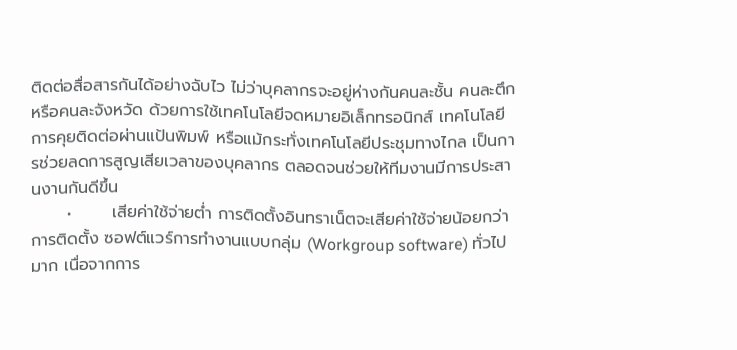ติดต่อสื่อสารกันได้อย่างฉับไว ไม่ว่าบุคลากรจะอยู่ห่างกันคนละชั้น คนละตึก หรือคนละจังหวัด ด้วยการใช้เทคโนโลยีจดหมายอิเล็กทรอนิกส์ เทคโนโลยีการคุยติดต่อผ่านแป้นพิมพ์ หรือแม้กระทั่งเทคโนโลยีประชุมทางไกล เป็นการช่วยลดการสูญเสียเวลาของบุคลากร ตลอดจนช่วยให้ทีมงานมีการประสานงานกันดีขึ้น
      •       เสียค่าใช้จ่ายต่ำ การติดตั้งอินทราเน็ตจะเสียค่าใช้จ่ายน้อยกว่าการติดตั้ง ซอฟต์แวร์การทำงานแบบกลุ่ม (Workgroup software) ทั่วไปมาก เนื่อจากการ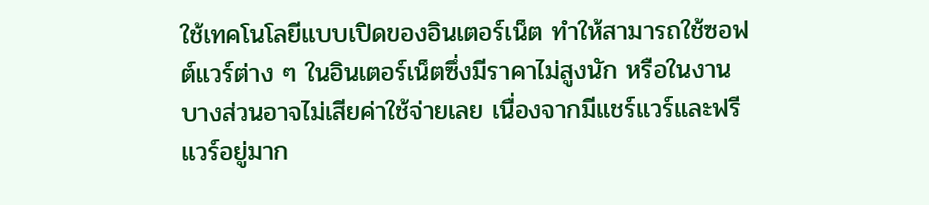ใช้เทคโนโลยีแบบเปิดของอินเตอร์เน็ต ทำให้สามารถใช้ซอฟต์แวร์ต่าง ๆ ในอินเตอร์เน็ตซึ่งมีราคาไม่สูงนัก หรือในงานบางส่วนอาจไม่เสียค่าใช้จ่ายเลย เนื่องจากมีแชร์แวร์และฟรีแวร์อยู่มาก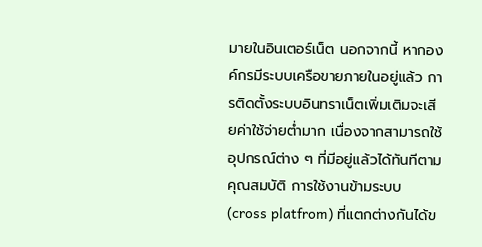มายในอินเตอร์เน็ต นอกจากนี้ หากองค์กรมีระบบเครือขายภายในอยู่แล้ว การติดตั้งระบบอินทราเน็ตเพิ่มเติมจะเสียค่าใช้จ่ายต่ำมาก เนื่องจากสามารถใช้อุปกรณ์ต่าง ๆ ที่มีอยู่แล้วได้ทันทีตามคุณสมบัติ การใช้งานข้ามระบบ (cross platfrom) ที่แตกต่างกันได้ข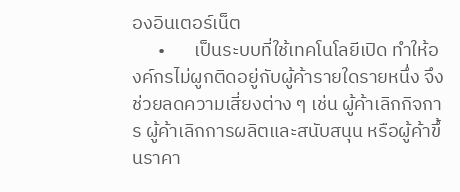องอินเตอร์เน็ต
      •       เป็นระบบที่ใช้เทคโนโลยีเปิด ทำให้องค์กรไม่ผูกติดอยู่กับผู้ค้ารายใดรายหนึ่ง จึงช่วยลดความเสี่ยงต่าง ๆ เช่น ผู้ค้าเลิกกิจการ ผู้ค้าเลิกการผลิตและสนับสนุน หรือผู้ค้าขึ้นราคา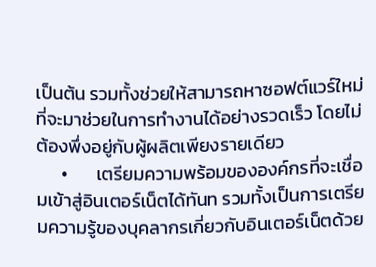เป็นต้น รวมทั้งช่วยให้สามารถหาซอฟต์แวร์ใหม่ ที่จะมาช่วยในการทำงานได้อย่างรวดเร็ว โดยไม่ต้องพึ่งอยู่กับผู้ผลิตเพียงรายเดียว
      •       เตรียมความพร้อมขององค์กรที่จะเชื่อมเข้าสู่อินเตอร์เน็ตได้ทันท รวมทั้งเป็นการเตรียมความรู้ของบุคลากรเกี่ยวกับอินเตอร์เน็ตด้วย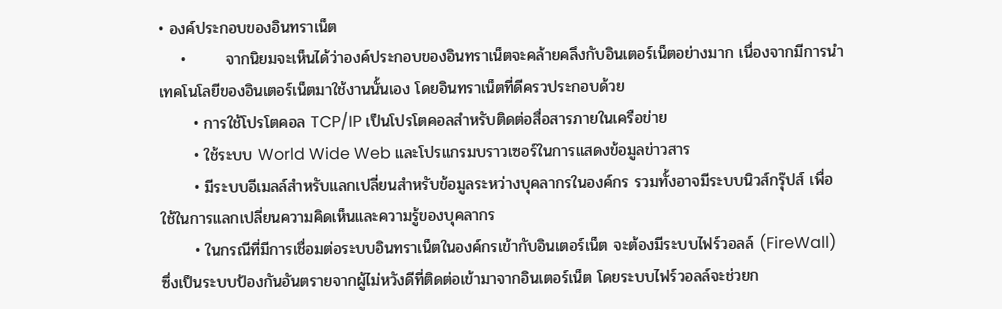• องค์ประกอบของอินทราเน็ต
    •       จากนิยมจะเห็นได้ว่าองค์ประกอบของอินทราเน็ตจะคล้ายคลึงกับอินเตอร์เน็ตอย่างมาก เนื่องจากมีการนำเทคโนโลยีของอินเตอร์เน็ตมาใช้งานนั้นเอง โดยอินทราเน็ตที่ดีครวประกอบด้วย
      • การใช้โปรโตคอล TCP/IP เป็นโปรโตคอลสำหรับติดต่อสื่อสารภายในเครือข่าย
      • ใช้ระบบ World Wide Web และโปรแกรมบราวเซอร์ในการแสดงข้อมูลข่าวสาร
      • มีระบบอีเมลล์สำหรับแลกเปลี่ยนสำหรับข้อมูลระหว่างบุคลากรในองค์กร รวมทั้งอาจมีระบบนิวส์กรุ๊ปส์ เพื่อใช้ในการแลกเปลี่ยนความคิดเห็นและความรู้ของบุคลากร
      • ในกรณีที่มีการเชื่อมต่อระบบอินทราเน็ตในองค์กรเข้ากับอินเตอร์เน็ต จะต้องมีระบบไฟร์วอลล์ (FireWall) ซึ่งเป็นระบบป้องกันอันตรายจากผู้ไม่หวังดีที่ติดต่อเข้ามาจากอินเตอร์เน็ต โดยระบบไฟร์วอลล์จะช่วยก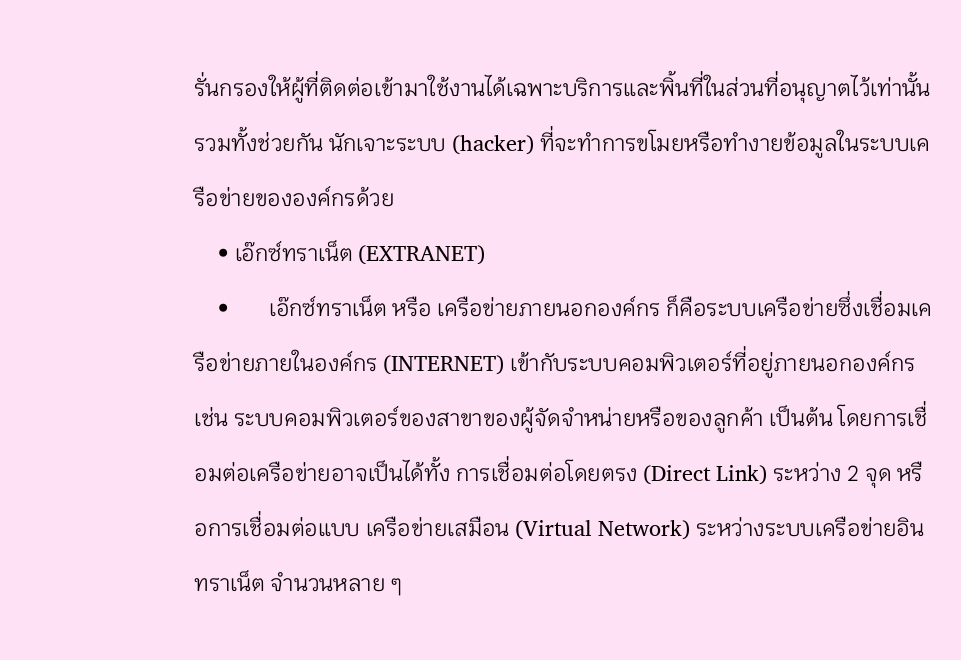รั่นกรองให้ผู้ที่ติดต่อเข้ามาใช้งานได้เฉพาะบริการและพิ้นที่ในส่วนที่อนุญาตไว้เท่านั้น รวมทั้งช่วยกัน นักเจาะระบบ (hacker) ที่จะทำการขโมยหรือทำงายข้อมูลในระบบเครือข่ายขององค์กรด้วย
    • เอ๊กซ์ทราเน็ต (EXTRANET)
    •       เอ๊กซ์ทราเน็ต หรือ เครือข่ายภายนอกองค์กร ก็คือระบบเครือข่ายซึ่งเชื่อมเครือข่ายภายในองค์กร (INTERNET) เข้ากับระบบคอมพิวเตอร์ที่อยู่ภายนอกองค์กร เช่น ระบบคอมพิวเตอร์ของสาขาของผู้จัดจำหน่ายหรือของลูกค้า เป็นต้น โดยการเชื่อมต่อเครือข่ายอาจเป็นได้ทั้ง การเชื่อมต่อโดยตรง (Direct Link) ระหว่าง 2 จุด หรือการเชื่อมต่อแบบ เครือข่ายเสมือน (Virtual Network) ระหว่างระบบเครือข่ายอินทราเน็ต จำนวนหลาย ๆ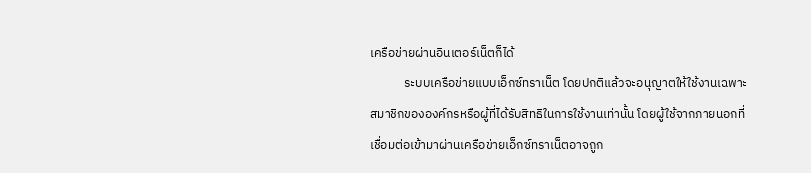เครือข่ายผ่านอินเตอร์เน็ตก็ได้
            ระบบเครือข่ายแบบเอ็กซ์ทราเน็ต โดยปกติแล้วจะอนุญาตให้ใช้งานเฉพาะสมาชิกขององค์กรหรือผู้ที่ได้รับสิทธิในการใช้งานเท่านั้น โดยผู้ใช้จากภายนอกที่เชื่อมต่อเข้ามาผ่านเครือข่ายเอ็กซ์ทราเน็ตอาจถูก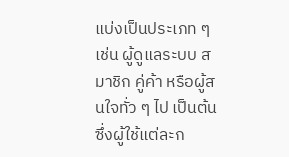แบ่งเป็นประเภท ๆ เช่น ผู้ดูแลระบบ สมาชิก คู่ค้า หรือผู้สนใจทั่ว ๆ ไป เป็นต้น ซึ่งผู้ใช้แต่ละก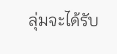ลุ่มจะได้รับ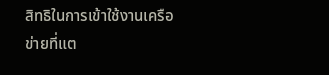สิทธิในการเข้าใช้งานเครือข่ายที่แต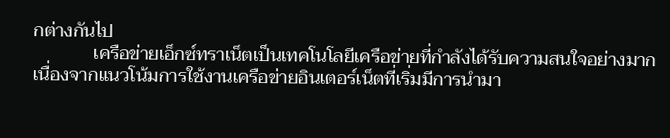กต่างกันไป
             เครือข่ายเอ็กซ์ทราเน็ตเป็นเทคโนโลยีเครือข่ายที่กำลังได้รับความสนใจอย่างมาก เนื่องจากแนวโน้มการใช้งานเครือข่ายอินเตอร์เน็ตที่เริ่มมีการนำมา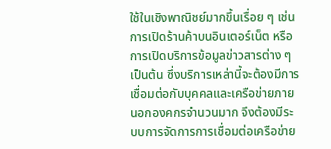ใช้ในเชิงพาณิชย์มากขึ้นเรื่อย ๆ เช่น การเปิดร้านค้าบนอินเตอร์เน็ต หรือการเปิดบริการข้อมูลข่าวสารต่าง ๆ เป็นต้น ซึ่งบริการเหล่านี้จะต้องมีการเชื่อมต่อกับบุคคลและเครือข่ายภายนอกองคกรจำนวนมาก จึงต้องมีระบบการจัดการการเชื่อมต่อเครือข่าย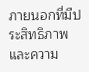ภายนอกที่มีประสิทธิภาพและความ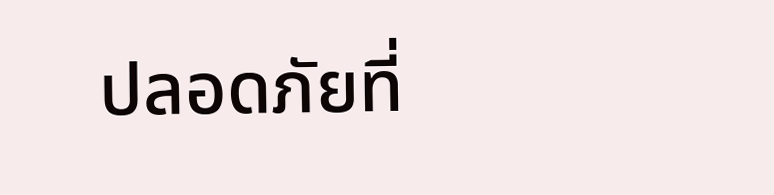ปลอดภัยที่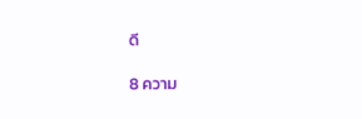ดี

8 ความ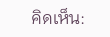คิดเห็น: